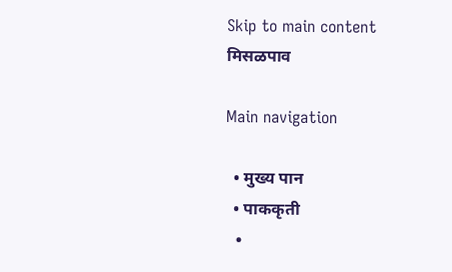Skip to main content
मिसळपाव

Main navigation

  • मुख्य पान
  • पाककृती
  •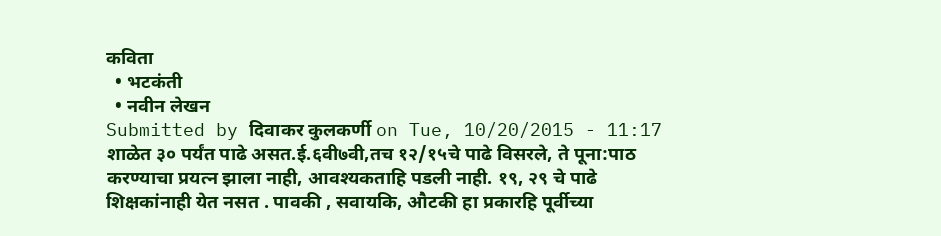कविता
  • भटकंती
  • नवीन लेखन
Submitted by दिवाकर कुलकर्णी on Tue, 10/20/2015 - 11:17
शाळेत ३० पर्यंत पाढे असत.ई.६वी७वी,तच १२/१५चे पाढे विसरले, ते पूना:पाठ करण्याचा प्रयत्न झाला नाही, आवश्यकताहि पडली नाही. १९, २९ चे पाढे शिक्षकांनाही येत नसत . पावकी , सवायकि, औटकी हा प्रकारहि पूर्वीच्या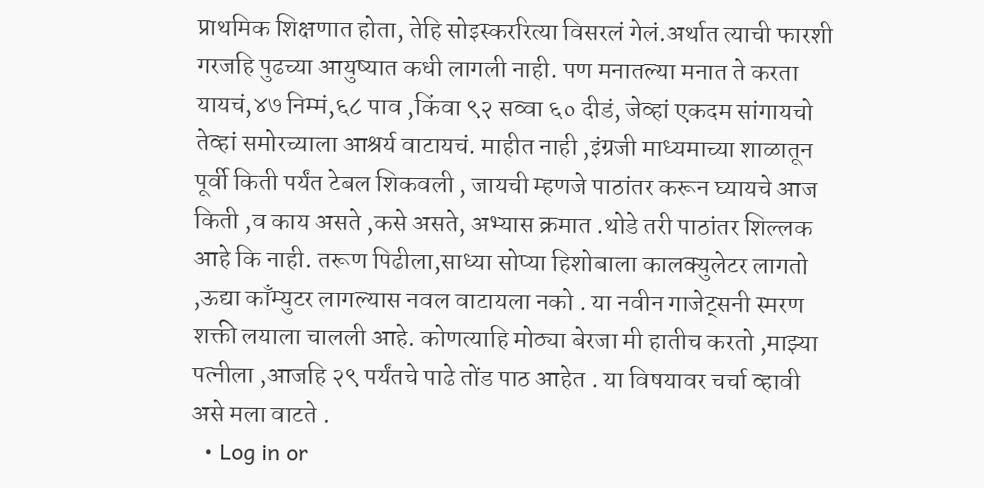प्राथमिक शिक्षणात होता, तेहि सोइस्कररित्या विसरलं गेलं.अर्थात त्याची फारशी गरजहि पुढच्या आयुष्यात कधी लागली नाही. पण मनातल्या मनात ते करता यायचं,४७ निम्मं,६८ पाव ,किंवा ९२ सव्वा ६० दीडं, जेव्हां एकदम सांगायचो तेव्हां समोरच्याला आश्रर्य वाटायचं. माहीत नाही ,इंग्रजी माध्यमाच्या शाळातून पूर्वी किती पर्यंत टेबल शिकवली , जायची म्हणजे पाठांतर करून घ्यायचे आज किती ,व काय असते ,कसे असते, अभ्यास क्रमात .थोडे तरी पाठांतर शिल्लक आहे कि नाही. तरूण पिढीला,साध्या सोप्या हिशोबाला कालक्युलेटर लागतो ,ऊद्या काँम्युटर लागल्यास नवल वाटायला नको . या नवीन गाजेट्सनी स्मरण शक्ती लयाला चालली आहे. कोणत्याहि मोठ्या बेरजा मी हातीच करतो ,माझ्या पत्नीला ,आजहि २९ पर्यंतचे पाढे तोंड पाठ आहेत . या विषयावर चर्चा व्हावी असे मला वाटते .
  • Log in or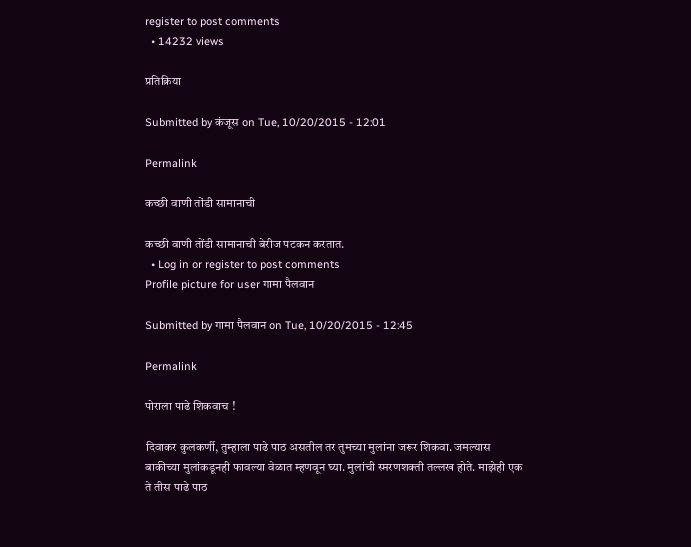register to post comments
  • 14232 views

प्रतिक्रिया

Submitted by कंजूस on Tue, 10/20/2015 - 12:01

Permalink

कच्छी वाणी तोंडी सामानाची

कच्छी वाणी तोंडी सामानाची बेरीज पटकन करतात.
  • Log in or register to post comments
Profile picture for user गामा पैलवान

Submitted by गामा पैलवान on Tue, 10/20/2015 - 12:45

Permalink

पोराला पाढे शिकवाच !

दिवाकर कुलकर्णी, तुम्हाला पाढे पाठ असतील तर तुमच्या मुलांना जरूर शिकवा. जमल्यास बाकीच्या मुलांकडूनही फावल्या वेळात म्हणवून घ्या. मुलांची स्मरणशक्ती तल्लख होते. माझेही एक ते तीस पाढे पाठ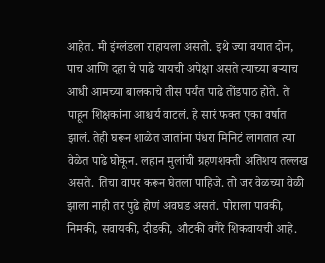आहेत. मी इंग्लंडला राहायला असतो. इथे ज्या वयात दोन, पाच आणि दहा चे पाढे यायची अपेक्षा असते त्याच्या बऱ्याच आधी आमच्या बालकाचे तीस पर्यंत पाढे तोंडपाठ होते. ते पाहून शिक्षकांना आश्चर्य वाटलं. हे सारं फक्त एका वर्षात झालं. तेही घरून शाळेत जातांना पंधरा मिनिटं लागतात त्या वेळेत पाढे घोकून. लहान मुलांची ग्रहणशक्ती अतिशय तल्लख असते. तिचा वापर करून घेतला पाहिजे. तो जर वेळच्या वेळी झाला नाही तर पुढे होणं अवघड असतं. पोराला पावकी, निमकी, सवायकी, दीडकी, औटकी वगैरे शिकवायची आहे.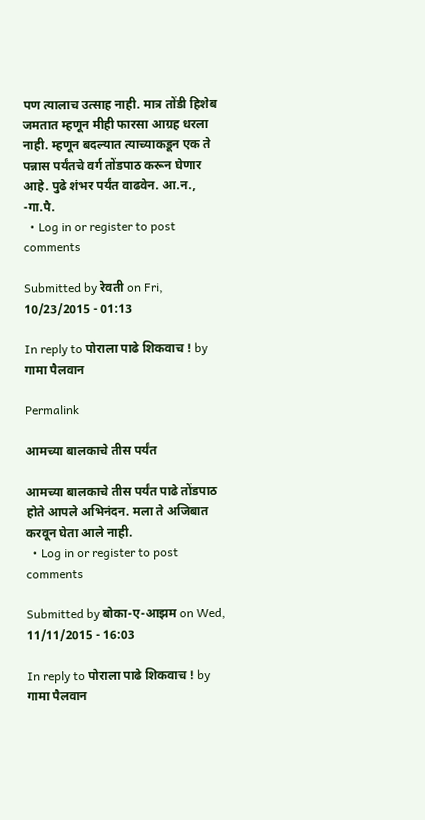पण त्यालाच उत्साह नाही. मात्र तोंडी हिशेब जमतात म्हणून मीही फारसा आग्रह धरला नाही. म्हणून बदल्यात त्याच्याकडून एक ते पन्नास पर्यंतचे वर्ग तोंडपाठ करून घेणार आहे. पुढे शंभर पर्यंत वाढवेन. आ.न., -गा.पै.
  • Log in or register to post comments

Submitted by रेवती on Fri, 10/23/2015 - 01:13

In reply to पोराला पाढे शिकवाच ! by गामा पैलवान

Permalink

आमच्या बालकाचे तीस पर्यंत

आमच्या बालकाचे तीस पर्यंत पाढे तोंडपाठ होते आपले अभिनंदन. मला ते अजिबात करवून घेता आले नाही.
  • Log in or register to post comments

Submitted by बोका-ए-आझम on Wed, 11/11/2015 - 16:03

In reply to पोराला पाढे शिकवाच ! by गामा पैलवान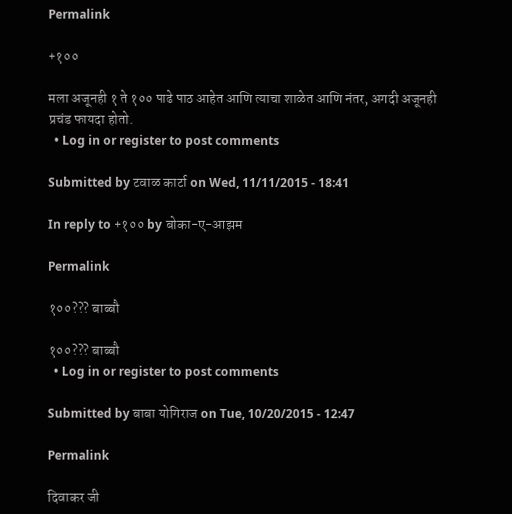Permalink

+१००

मला अजूनही १ ते १०० पाढे पाठ आहेत आणि त्याचा शाळेत आणि नंतर, अगदी अजूनही प्रचंड फायदा होतो.
  • Log in or register to post comments

Submitted by टवाळ कार्टा on Wed, 11/11/2015 - 18:41

In reply to +१०० by बोका-ए-आझम

Permalink

१००??? बाब्बौ

१००??? बाब्बौ
  • Log in or register to post comments

Submitted by बाबा योगिराज on Tue, 10/20/2015 - 12:47

Permalink

दिवाकर जी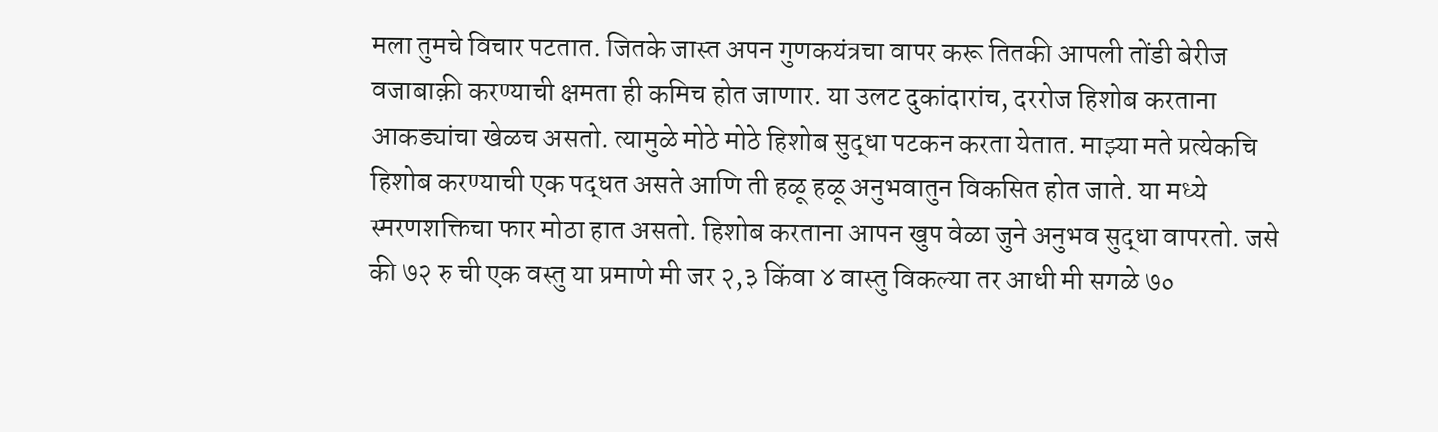मला तुमचे विचार पटतात. जितके जास्त अपन गुणकयंत्रचा वापर करू तितकी आपली तोंडी बेरीज वजाबाक़ी करण्याची क्षमता ही कमिच होत जाणार. या उलट दुकांदारांच, दररोज हिशोब करताना आकड्यांचा खेळच असतो. त्यामुळे मोठे मोठे हिशोब सुद्धा पटकन करता येतात. माझ्या मते प्रत्येकचि हिशोब करण्याची एक पद्धत असते आणि ती हळू हळू अनुभवातुन विकसित होत जाते. या मध्ये स्मरणशक्तिचा फार मोठा हात असतो. हिशोब करताना आपन खुप वेळा जुने अनुभव सुद्धा वापरतो. जसे की ७२ रु ची एक वस्तु या प्रमाणे मी जर २,३ किंवा ४ वास्तु विकल्या तर आधी मी सगळे ७०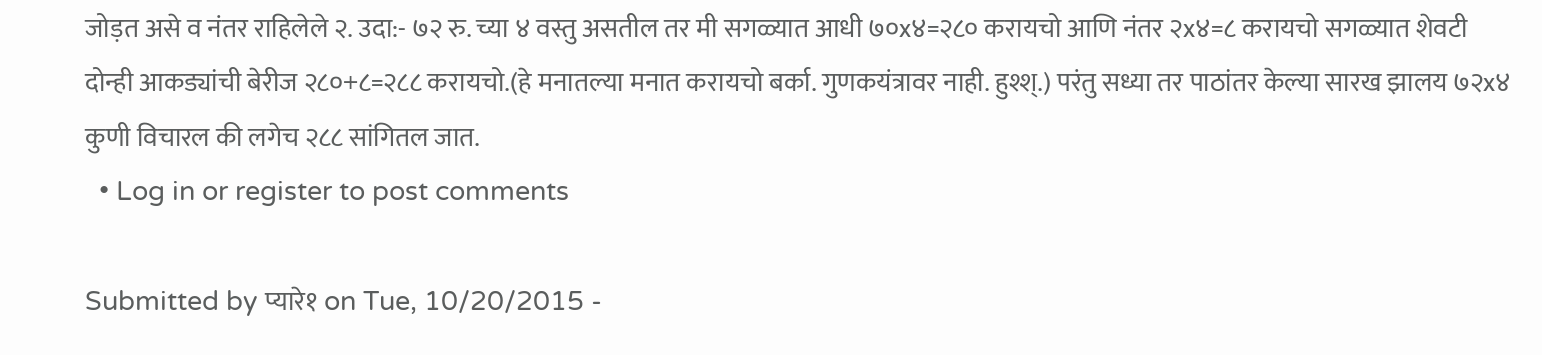जोड़त असे व नंतर राहिलेले २. उदा:- ७२ रु. च्या ४ वस्तु असतील तर मी सगळ्यात आधी ७०x४=२८० करायचो आणि नंतर २x४=८ करायचो सगळ्यात शेवटी दोन्ही आकड्यांची बेरीज २८०+८=२८८ करायचो.(हे मनातल्या मनात करायचो बर्का. गुणकयंत्रावर नाही. हुश्श्.) परंतु सध्या तर पाठांतर केल्या सारख झालय ७२x४ कुणी विचारल की लगेच २८८ सांगितल जात.
  • Log in or register to post comments

Submitted by प्यारे१ on Tue, 10/20/2015 -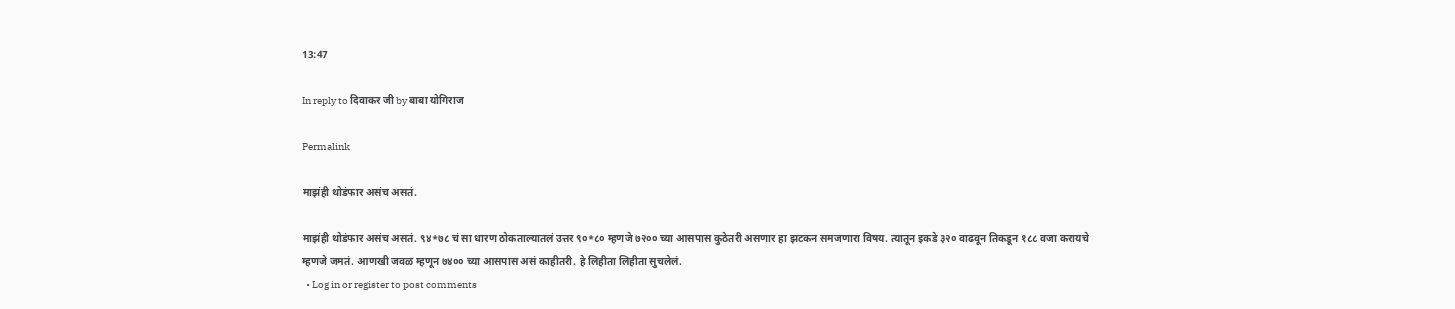13:47

In reply to दिवाकर जी by बाबा योगिराज

Permalink

माझंही थोडंफार असंच असतं.

माझंही थोडंफार असंच असतं. ९४*७८ चं सा धारण ठोकताल्यातलं उत्तर ९०*८० म्हणजे ७२०० च्या आसपास कुठेतरी असणार हा झटकन समजणारा विषय. त्यातून इकडे ३२० वाढवून तिकडून १८८ वजा करायचे म्हणजे जमतं. आणखी जवळ म्हणून ७४०० च्या आसपास असं काहीतरी. हे लिहीता लिहीता सुचलेलं.
  • Log in or register to post comments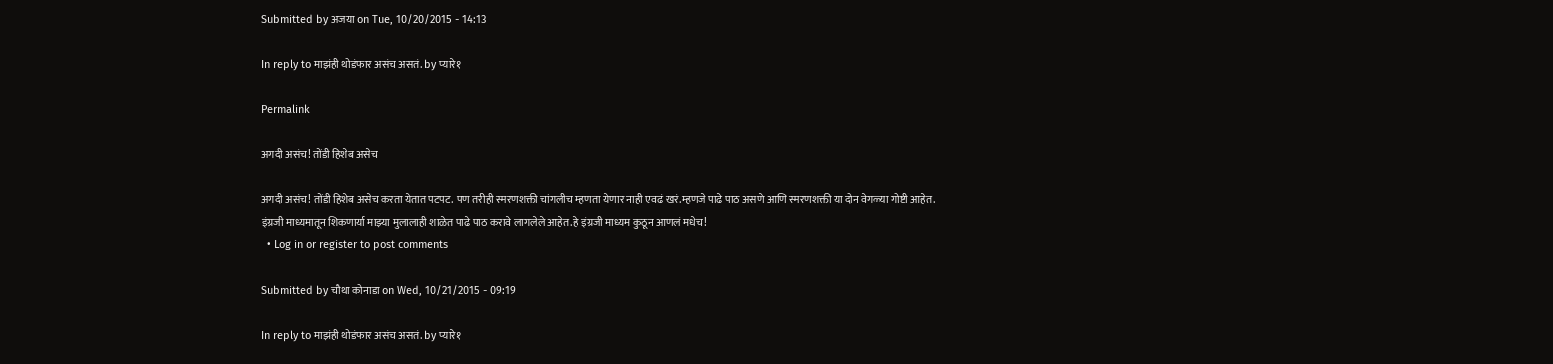Submitted by अजया on Tue, 10/20/2015 - 14:13

In reply to माझंही थोडंफार असंच असतं. by प्यारे१

Permalink

अगदी असंच! तोंडी हिशेब असेच

अगदी असंच! तोंडी हिशेब असेच करता येतात पटपट. पण तरीही स्मरणशक्ती चांगलीच म्हणता येणार नाही एवढं खरं.म्हणजे पाढे पाठ असणे आणि स्मरणशक्ती या दोन वेगळ्या गोष्टी आहेत. इंग्रजी माध्यमातून शिकणार्या माझ्या मुलालाही शाळेत पाढे पाठ करावे लागलेले आहेत.हे इंग्रजी माध्यम कुठून आणलं मधेच!
  • Log in or register to post comments

Submitted by चौथा कोनाडा on Wed, 10/21/2015 - 09:19

In reply to माझंही थोडंफार असंच असतं. by प्यारे१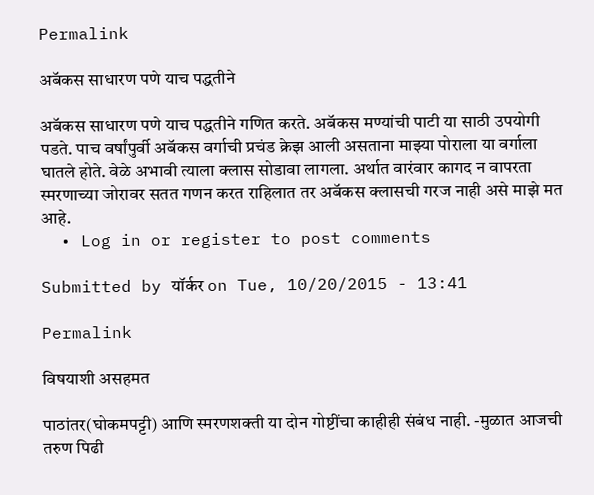Permalink

अबॅकस साधारण पणे याच पद्धतीने

अबॅकस साधारण पणे याच पद्धतीने गणित करते. अबॅकस मण्यांची पाटी या साठी उपयोगी पडते. पाच वर्षांपुर्वी अबॅकस वर्गाची प्रचंड क्रेझ आली असताना माझ्या पोराला या वर्गाला घातले होते. वेळे अभावी त्याला क्लास सोडावा लागला. अर्थात वारंवार कागद न वापरता स्मरणाच्या जोरावर सतत गणन करत राहिलात तर अबॅकस क्लासची गरज नाही असे माझे मत आहे.
  • Log in or register to post comments

Submitted by यॉर्कर on Tue, 10/20/2015 - 13:41

Permalink

विषयाशी असहमत

पाठांतर(घोकमपट्टी) आणि स्मरणशक्ती या दोन गोष्टींचा काहीही संबंध नाही. -मुळात आजची तरुण पिढी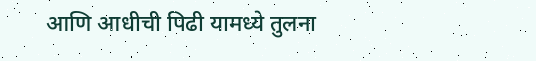आणि आधीची पिढी यामध्ये तुलना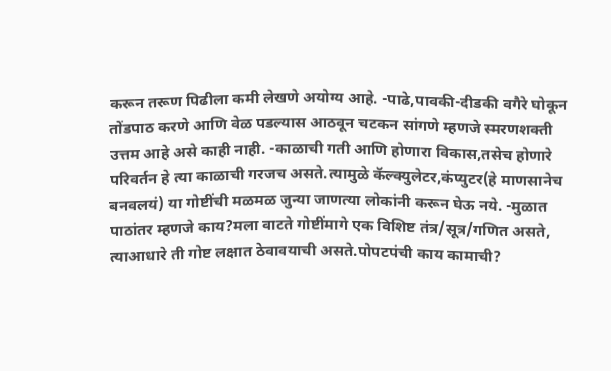करून तरूण पिढीला कमी लेखणे अयोग्य आहे. -पाढे,पावकी-दीडकी वगैरे घोकून तोंडपाठ करणे आणि वेळ पडल्यास आठवून चटकन सांगणे म्हणजे स्मरणशक्ती उत्तम आहे असे काही नाही. -काळाची गती आणि होणारा विकास,तसेच होणारे परिवर्तन हे त्या काळाची गरजच असते.त्यामुळे कॅल्क्युलेटर,कंप्युटर(हे माणसानेच बनवलयं) या गोष्टींची मळमळ जुन्या जाणत्या लोकांनी करून घेऊ नये. -मुळात पाठांतर म्हणजे काय?मला वाटते गोष्टींमागे एक विशिष्ट तंत्र/सूत्र/गणित असते, त्याआधारे ती गोष्ट लक्षात ठेवावयाची असते.पोपटपंची काय कामाची?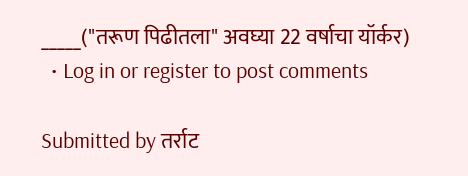_____("तरूण पिढीतला" अवघ्या 22 वर्षाचा यॉर्कर)
  • Log in or register to post comments

Submitted by तर्राट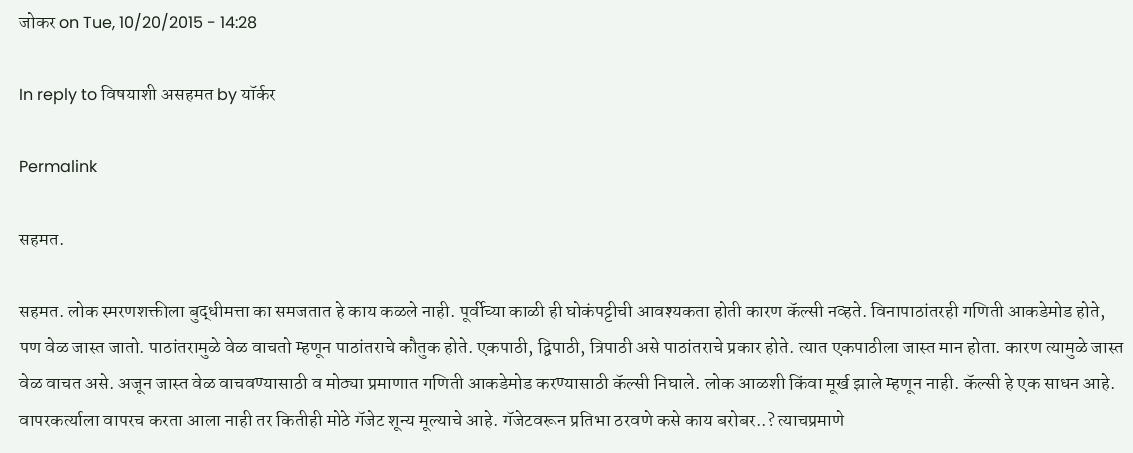जोकर on Tue, 10/20/2015 - 14:28

In reply to विषयाशी असहमत by यॉर्कर

Permalink

सहमत.

सहमत. लोक स्मरणशक्तीला बुद्धीमत्ता का समजतात हे काय कळले नाही. पूर्वीच्या काळी ही घोकंपट्टीची आवश्यकता होती कारण कॅल्सी नव्हते. विनापाठांतरही गणिती आकडेमोड होते, पण वेळ जास्त जातो. पाठांतरामुळे वेळ वाचतो म्हणून पाठांतराचे कौतुक होते. एकपाठी, द्विपाठी, त्रिपाठी असे पाठांतराचे प्रकार होते. त्यात एकपाठीला जास्त मान होता. कारण त्यामुळे जास्त वेळ वाचत असे. अजून जास्त वेळ वाचवण्यासाठी व मोठ्या प्रमाणात गणिती आकडेमोड करण्यासाठी कॅल्सी निघाले. लोक आळशी किंवा मूर्ख झाले म्हणून नाही. कॅल्सी हे एक साधन आहे. वापरकर्त्याला वापरच करता आला नाही तर कितीही मोठे गॅजेट शून्य मूल्याचे आहे. गॅजेटवरून प्रतिभा ठरवणे कसे काय बरोबर..? त्याचप्रमाणे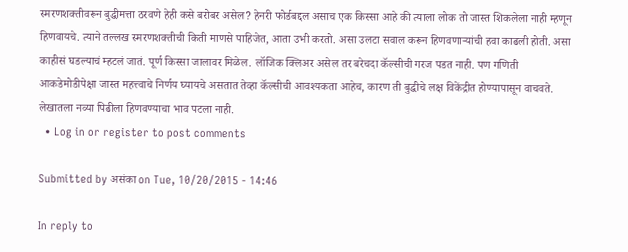स्मरणशक्तीवरून बुद्धीमत्ता ठरवणे हेही कसे बरोबर असेल? हेनरी फोर्डबद्दल असाच एक किस्सा आहे की त्याला लोक तो जास्त शिकलेला नाही म्हणून हिणवायचे. त्याने तल्लख स्मरणशक्तीची किती माणसे पाहिजेत, आता उभी करतो. असा उलटा सवाल करून हिणवणार्‍यांची हवा काढली होती. असा काहीसं घडल्याचं म्हटलं जातं. पूर्ण किस्सा जालावर मिळेल. लॉजिक क्लिअर असेल तर बरेचदा कॅल्सीची गरज पडत नाही. पण गणिती आकडेमोडीपेक्षा जास्त महत्त्वाचे निर्णय घ्यायचे असतात तेव्हा कॅल्सीची आवश्यकता आहेच, कारण ती बुद्धीचे लक्ष विकेंद्रीत होण्यापासून वाचवते. लेखातला नव्या पिढीला हिणवण्याचा भाव पटला नाही.
  • Log in or register to post comments

Submitted by असंका on Tue, 10/20/2015 - 14:46

In reply to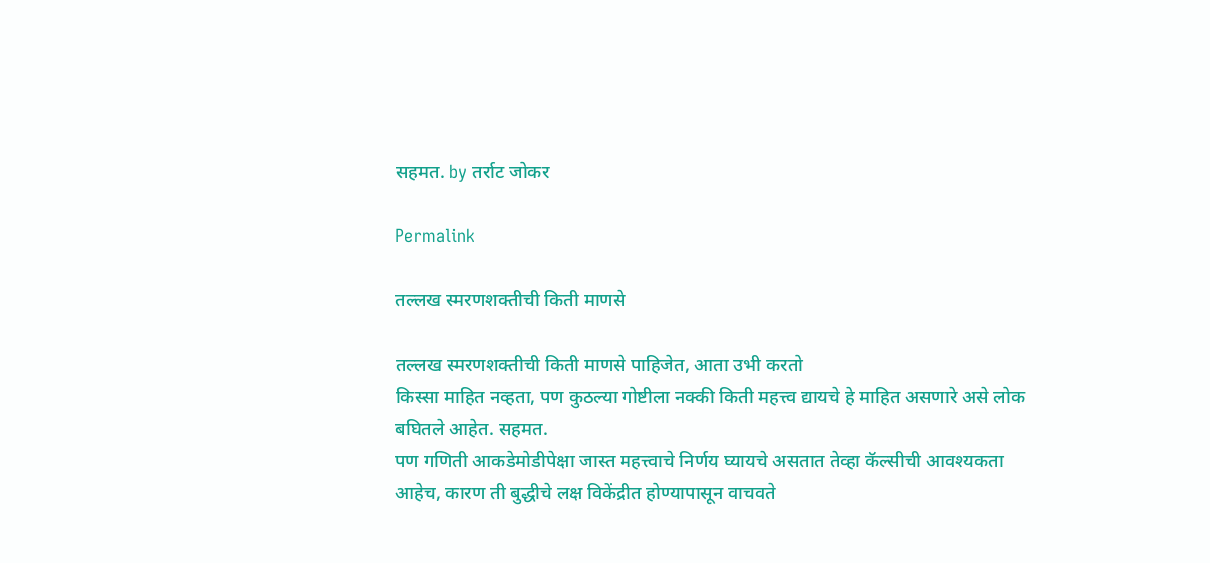सहमत. by तर्राट जोकर

Permalink

तल्लख स्मरणशक्तीची किती माणसे

तल्लख स्मरणशक्तीची किती माणसे पाहिजेत, आता उभी करतो
किस्सा माहित नव्हता, पण कुठल्या गोष्टीला नक्की किती महत्त्व द्यायचे हे माहित असणारे असे लोक बघितले आहेत. सहमत.
पण गणिती आकडेमोडीपेक्षा जास्त महत्त्वाचे निर्णय घ्यायचे असतात तेव्हा कॅल्सीची आवश्यकता आहेच, कारण ती बुद्धीचे लक्ष विकेंद्रीत होण्यापासून वाचवते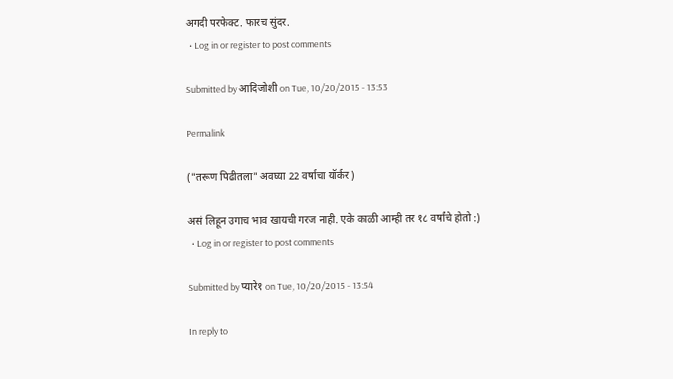अगदी परफेक्ट. फारच सुंदर.
  • Log in or register to post comments

Submitted by आदिजोशी on Tue, 10/20/2015 - 13:53

Permalink

("तरूण पिढीतला" अवघ्या 22 वर्षाचा यॉर्कर)

असं लिहून उगाच भाव खायची गरज नाही. एके काळी आम्ही तर १८ वर्षांचे होतो :)
  • Log in or register to post comments

Submitted by प्यारे१ on Tue, 10/20/2015 - 13:54

In reply to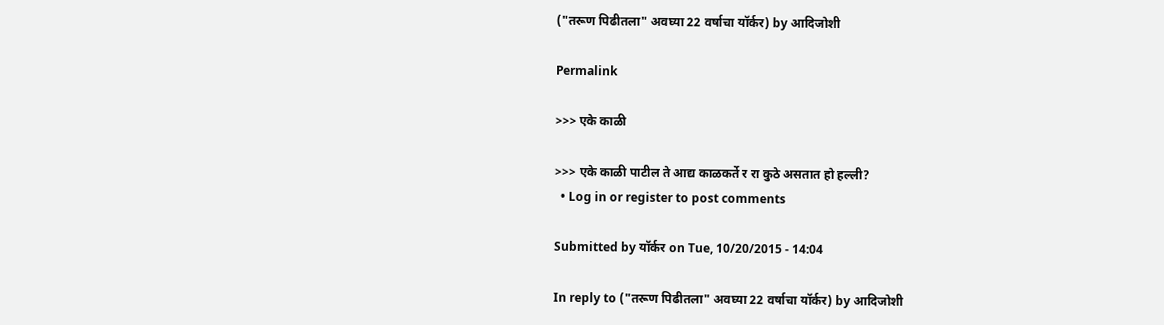("तरूण पिढीतला" अवघ्या 22 वर्षाचा यॉर्कर) by आदिजोशी

Permalink

>>> एके काळी

>>> एके काळी पाटील ते आद्य काळकर्ते र रा कुठे असतात हो हल्ली?
  • Log in or register to post comments

Submitted by यॉर्कर on Tue, 10/20/2015 - 14:04

In reply to ("तरूण पिढीतला" अवघ्या 22 वर्षाचा यॉर्कर) by आदिजोशी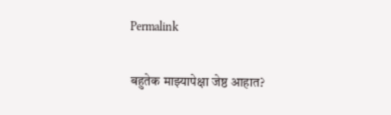Permalink

बहुतेक माझ्यापेक्षा जेष्ठ आहात?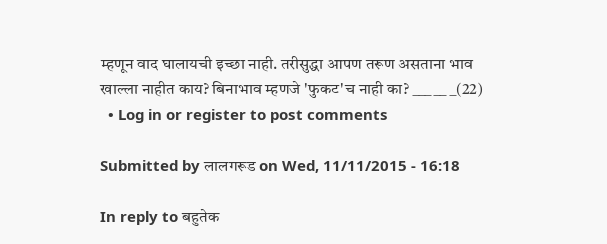म्हणून वाद घालायची इच्छा नाही. तरीसुद्धा आपण तरूण असताना भाव खाल्ला नाहीत काय? बिनाभाव म्हणजे 'फुकट'च नाही का? ___ __ _(22)
  • Log in or register to post comments

Submitted by लालगरूड on Wed, 11/11/2015 - 16:18

In reply to बहुतेक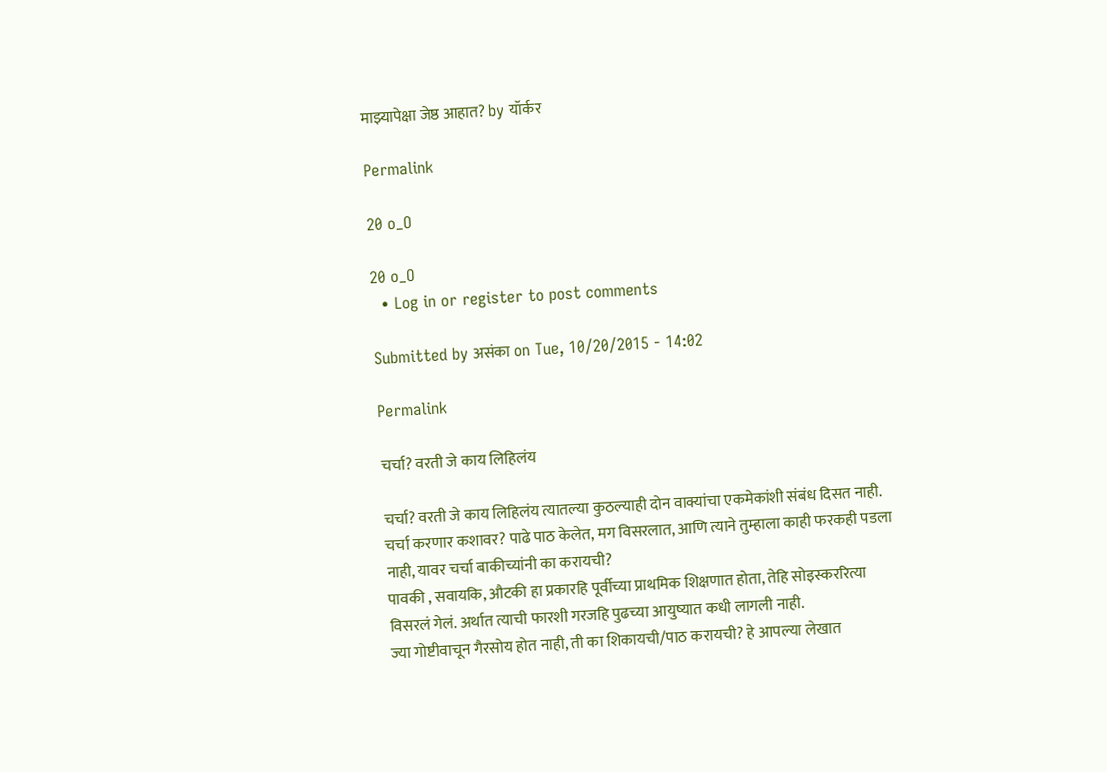माझ्यापेक्षा जेष्ठ आहात? by यॉर्कर

Permalink

20 o_O

20 o_O
  • Log in or register to post comments

Submitted by असंका on Tue, 10/20/2015 - 14:02

Permalink

चर्चा? वरती जे काय लिहिलंय

चर्चा? वरती जे काय लिहिलंय त्यातल्या कुठल्याही दोन वाक्यांचा एकमेकांशी संबंध दिसत नाही. चर्चा करणार कशावर? पाढे पाठ केलेत, मग विसरलात, आणि त्याने तुम्हाला काही फरकही पडला नाही, यावर चर्चा बाकीच्यांनी का करायची?
पावकी , सवायकि, औटकी हा प्रकारहि पूर्वीच्या प्राथमिक शिक्षणात होता, तेहि सोइस्कररित्या विसरलं गेलं. अर्थात त्याची फारशी गरजहि पुढच्या आयुष्यात कधी लागली नाही.
ज्या गोष्टीवाचून गैरसोय होत नाही, ती का शिकायची/पाठ करायची? हे आपल्या लेखात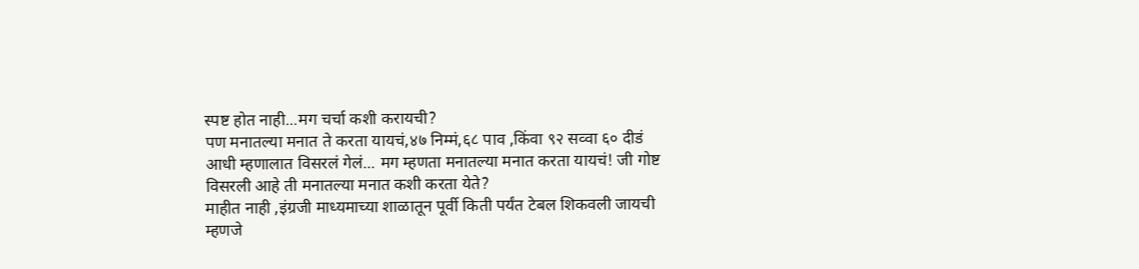स्पष्ट होत नाही...मग चर्चा कशी करायची?
पण मनातल्या मनात ते करता यायचं,४७ निम्मं,६८ पाव ,किंवा ९२ सव्वा ६० दीडं
आधी म्हणालात विसरलं गेलं... मग म्हणता मनातल्या मनात करता यायचं! जी गोष्ट विसरली आहे ती मनातल्या मनात कशी करता येते?
माहीत नाही ,इंग्रजी माध्यमाच्या शाळातून पूर्वी किती पर्यंत टेबल शिकवली जायची म्हणजे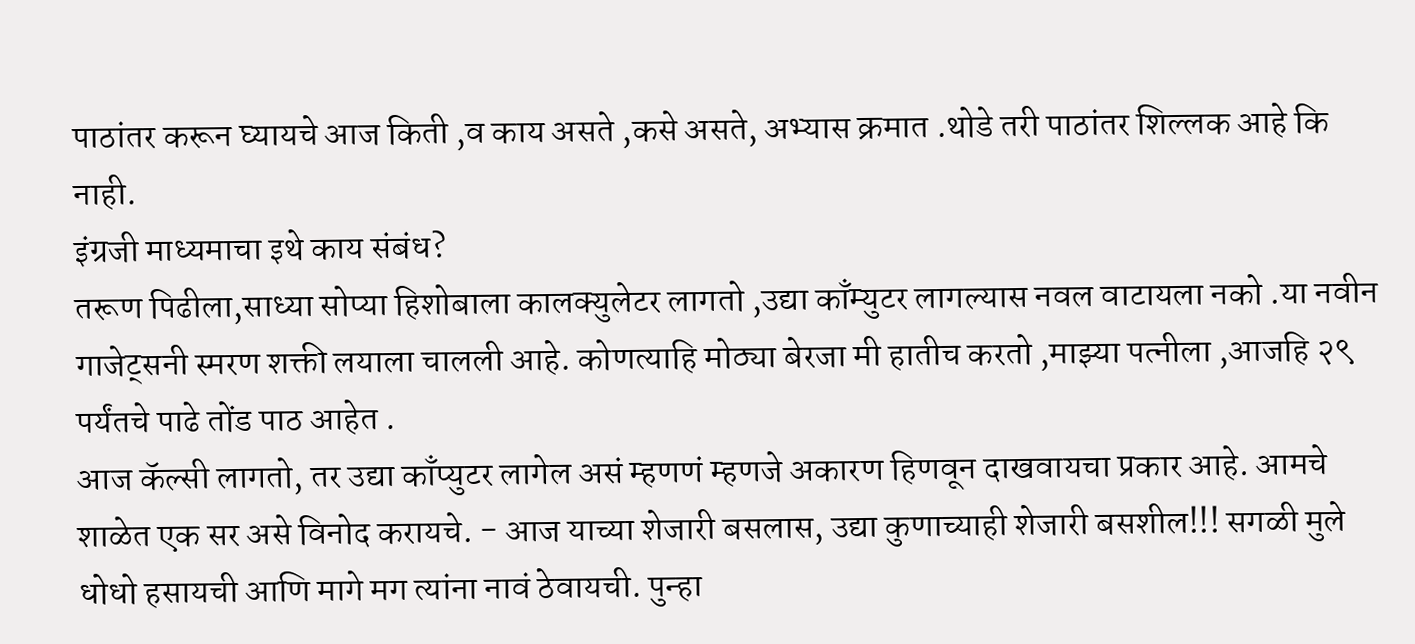पाठांतर करून घ्यायचे आज किती ,व काय असते ,कसे असते, अभ्यास क्रमात .थोडे तरी पाठांतर शिल्लक आहे कि नाही.
इंग्रजी माध्यमाचा इथे काय संबंध?
तरूण पिढीला,साध्या सोप्या हिशोबाला कालक्युलेटर लागतो ,उद्या काँम्युटर लागल्यास नवल वाटायला नको .या नवीन गाजेट्सनी स्मरण शक्ती लयाला चालली आहे. कोणत्याहि मोठ्या बेरजा मी हातीच करतो ,माझ्या पत्नीला ,आजहि २९ पर्यंतचे पाढे तोंड पाठ आहेत .
आज कॅल्सी लागतो, तर उद्या काँप्युटर लागेल असं म्हणणं म्हणजे अकारण हिणवून दाखवायचा प्रकार आहे. आमचे शाळेत एक सर असे विनोद करायचे. - आज याच्या शेजारी बसलास, उद्या कुणाच्याही शेजारी बसशील!!! सगळी मुले धोधो हसायची आणि मागे मग त्यांना नावं ठेवायची. पुन्हा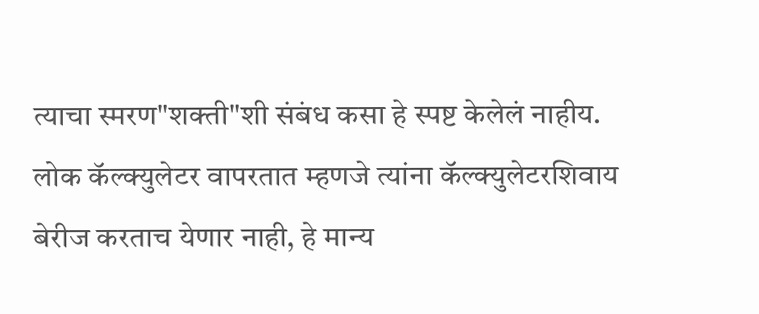त्याचा स्मरण"शक्ती"शी संबंध कसा हे स्पष्ट केलेलं नाहीय. लोक कॅल्क्युलेटर वापरतात म्हणजे त्यांना कॅल्क्युलेटरशिवाय बेरीज करताच येणार नाही, हे मान्य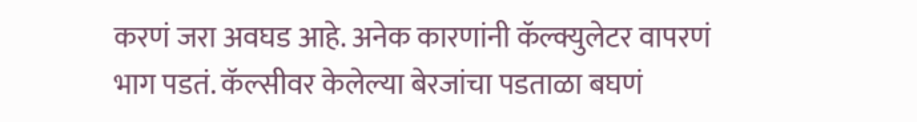करणं जरा अवघड आहे. अनेक कारणांनी कॅल्क्युलेटर वापरणं भाग पडतं. कॅल्सीवर केलेल्या बेरजांचा पडताळा बघणं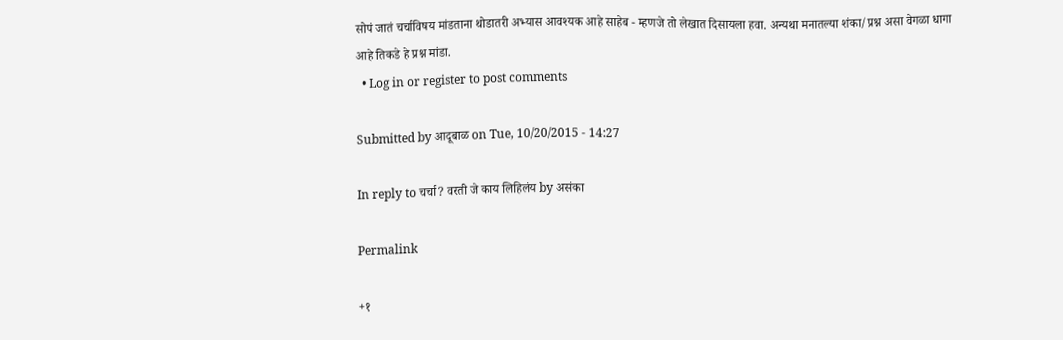सोपं जातं चर्चाविषय मांडताना थोडातरी अभ्यास आवश्यक आहे साहेब - म्हणजे तो लेखात दिसायला हवा. अन्यथा मनातल्या शंका/प्रश्न असा वेगळा धागा आहे तिकडे हे प्रश्न मांडा.
  • Log in or register to post comments

Submitted by आदूबाळ on Tue, 10/20/2015 - 14:27

In reply to चर्चा? वरती जे काय लिहिलंय by असंका

Permalink

+१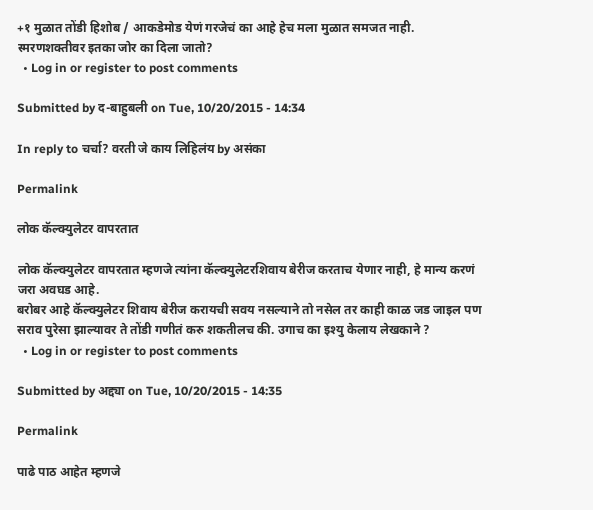+१ मुळात तोंडी हिशोब / आकडेमोड येणं गरजेचं का आहे हेच मला मुळात समजत नाही. स्मरणशक्तीवर इतका जोर का दिला जातो?
  • Log in or register to post comments

Submitted by द-बाहुबली on Tue, 10/20/2015 - 14:34

In reply to चर्चा? वरती जे काय लिहिलंय by असंका

Permalink

लोक कॅल्क्युलेटर वापरतात

लोक कॅल्क्युलेटर वापरतात म्हणजे त्यांना कॅल्क्युलेटरशिवाय बेरीज करताच येणार नाही, हे मान्य करणं जरा अवघड आहे.
बरोबर आहे कॅल्क्युलेटर शिवाय बेरीज करायची सवय नसल्याने तो नसेल तर काही काळ जड जाइल पण सराव पुरेसा झाल्यावर ते तोंडी गणीतं करु शकतीलच की. उगाच का इश्यु केलाय लेखकाने ?
  • Log in or register to post comments

Submitted by अद्द्या on Tue, 10/20/2015 - 14:35

Permalink

पाढे पाठ आहेत म्हणजे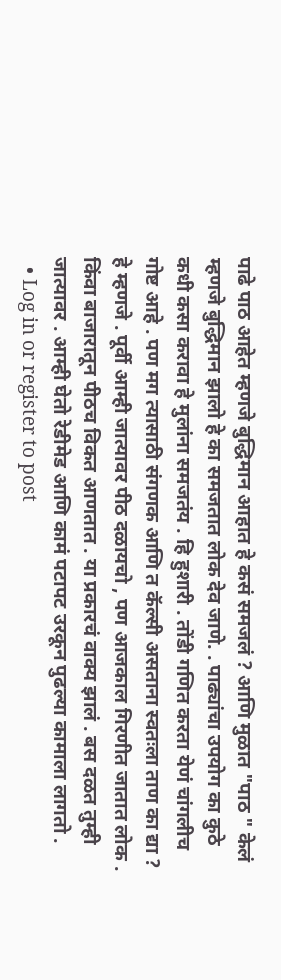पाढे पाठ आहेत म्हणजे बुद्धिमान आहात हे कसं समजलं ? आणि मुळात "पाठ " केलं म्हणजे बुद्धिमान झालो हे का समजतात लोक देव जाणे. . पाढ्यांचा उपयोग का कुठे कधी कसा करावा हे मुलांना समजतंय . हि हुशारी . तोंडी गणित करता येणं चांगलीच गोष्ट आहे . पण मग त्यासाठी संगणक आणि त कॅल्सी असताना स्वतःला ताण का द्या ? हे म्हणजे . पूर्वी आम्ही जात्यावर पीठ दळायचो , पण आजकाल गिरणीत जातात लोक . किंवा बाजारातून पीठच विकत आणतात . या प्रकारचं वाक्य झालं . बस दळत तुम्ही जात्यावर . आम्ही घेतो रेडीमेड आणि कामं पटापट उरकून पुढल्या कामाला लागतो .
  • Log in or register to post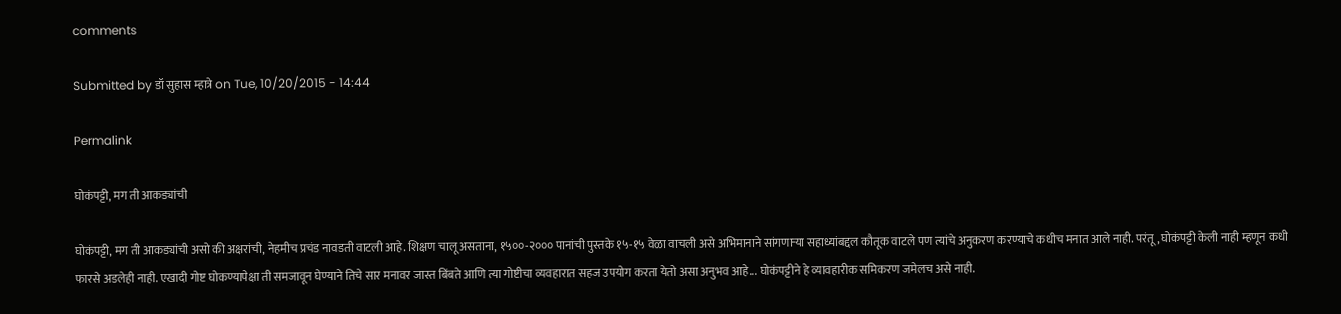comments

Submitted by डॉ सुहास म्हात्रे on Tue, 10/20/2015 - 14:44

Permalink

घोकंपट्टी, मग ती आकड्यांची

घोकंपट्टी, मग ती आकड्यांची असो की अक्षरांची, नेहमीच प्रचंड नावडती वाटली आहे. शिक्षण चालू असताना, १५००-२००० पानांची पुस्तके १५-१५ वेळा वाचली असे अभिमानाने सांगणार्‍या सहाध्यांबद्दल कौतूक वाटले पण त्यांचे अनुकरण करण्याचे कधीच मनात आले नाही. परंतू, घोकंपट्टी केली नाही म्हणून कधी फारसे अडलेही नाही. एखादी गोष्ट घोकण्यापेक्षा ती समजावून घेण्याने तिचे सार मनावर जास्त बिंबते आणि त्या गोष्टीचा व्यवहारात सहज उपयोग करता येतो असा अनुभव आहे... घोकंपट्टीने हे व्यावहारीक समिकरण जमेलच असे नाही.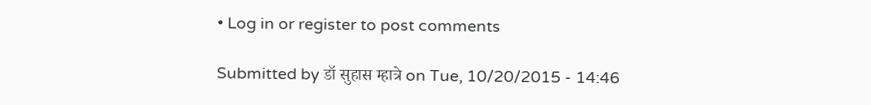• Log in or register to post comments

Submitted by डॉ सुहास म्हात्रे on Tue, 10/20/2015 - 14:46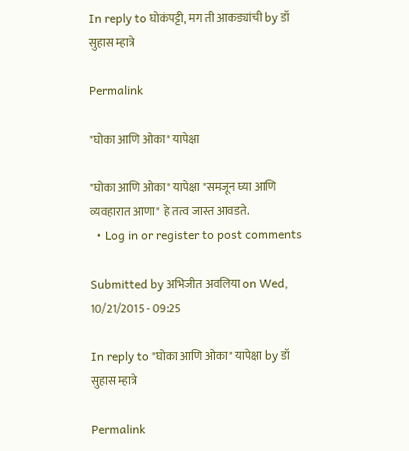In reply to घोकंपट्टी, मग ती आकड्यांची by डॉ सुहास म्हात्रे

Permalink

"घोका आणि ओका" यापेक्षा

"घोका आणि ओका" यापेक्षा "समजून घ्या आणि व्यवहारात आणा" हे तत्व जास्त आवडते.
  • Log in or register to post comments

Submitted by अभिजीत अवलिया on Wed, 10/21/2015 - 09:25

In reply to "घोका आणि ओका" यापेक्षा by डॉ सुहास म्हात्रे

Permalink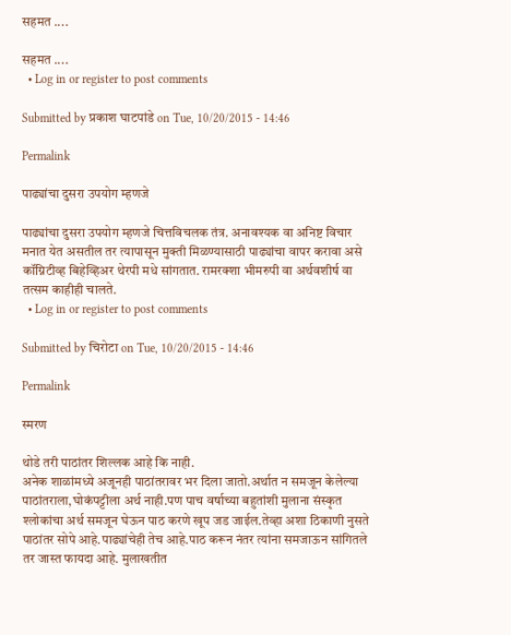सहमत ....

सहमत ....
  • Log in or register to post comments

Submitted by प्रकाश घाटपांडे on Tue, 10/20/2015 - 14:46

Permalink

पाढ्यांचा दुसरा उपयोग म्हणजे

पाढ्यांचा दुसरा उपयोग म्हणजे चित्तविचलक तंत्र. अनावश्यक वा अनिष्ट विचार मनात येत असतील तर त्यापासून मुक्ती मिळण्यासाठी पाढ्यांचा वापर करावा असे कॉग्निटीव्ह बिहेव्हिअर थेरपी मधे सांगतात. रामरक्शा भीमरुपी वा अर्थवशीर्ष वा तत्सम काहीही चालते.
  • Log in or register to post comments

Submitted by चिरोटा on Tue, 10/20/2015 - 14:46

Permalink

स्मरण

थोडे तरी पाठांतर शिल्लक आहे कि नाही.
अनेक शाळांमध्ये अजूनही पाठांतरावर भर दिला जातो.अर्थात न समजून केलेल्या पाठांतराला,घोकंपट्टीला अर्थ नाही.पण पाच वर्षाच्या बहुतांशी मुलाना संस्कृत श्लोकांचा अर्थ समजून घेऊन पाठ करणे खूप जड जाईल.तेव्हा अशा ठिकाणी नुसते पाठांतर सोपे आहे.पाढ्यांचेही तेच आहे.पाठ करून नंतर त्यांना समजाऊन सांगितले तर जास्त फायदा आहे. मुलाखतीत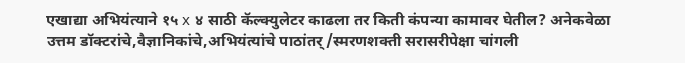एखाद्या अभियंत्याने १५ x ४ साठी कॅल्क्युलेटर काढला तर किती कंपन्या कामावर घेतील? अनेकवेळा उत्तम डॉक्टरांचे,वैज्ञानिकांचे,अभियंत्यांचे पाठांतर्/स्मरणशक्ती सरासरीपेक्षा चांगली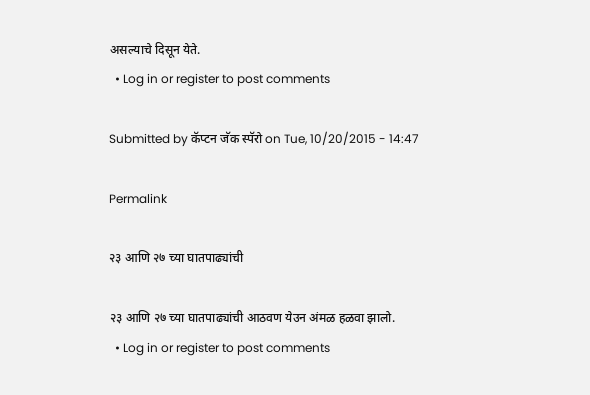असल्याचे दिसून येते.
  • Log in or register to post comments

Submitted by कॅप्टन जॅक स्पॅरो on Tue, 10/20/2015 - 14:47

Permalink

२३ आणि २७ च्या घातपाढ्यांची

२३ आणि २७ च्या घातपाढ्यांची आठवण येउन अंमळ हळवा झालो.
  • Log in or register to post comments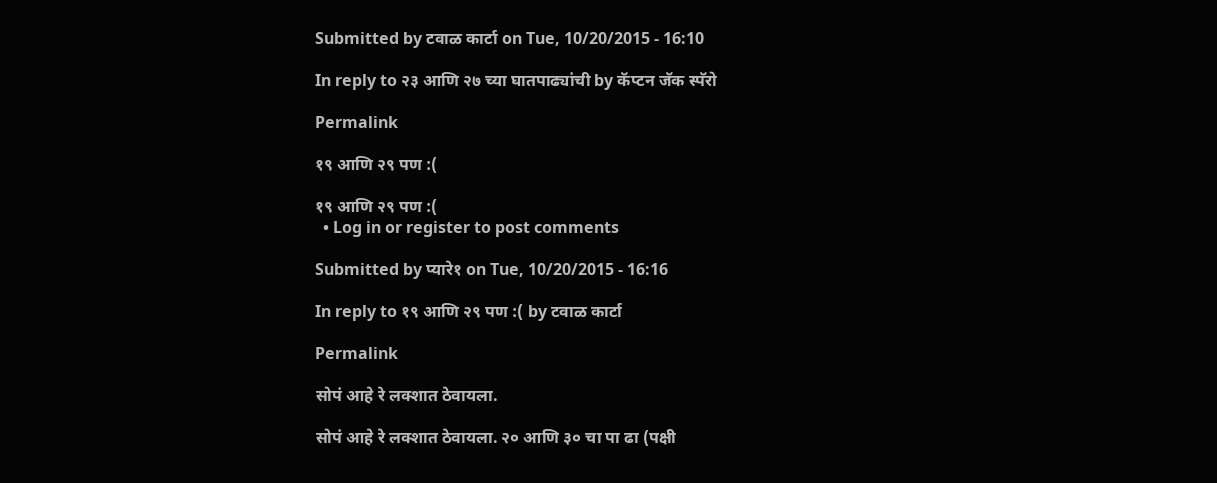Submitted by टवाळ कार्टा on Tue, 10/20/2015 - 16:10

In reply to २३ आणि २७ च्या घातपाढ्यांची by कॅप्टन जॅक स्पॅरो

Permalink

१९ आणि २९ पण :(

१९ आणि २९ पण :(
  • Log in or register to post comments

Submitted by प्यारे१ on Tue, 10/20/2015 - 16:16

In reply to १९ आणि २९ पण :( by टवाळ कार्टा

Permalink

सोपं आहे रे लक्शात ठेवायला.

सोपं आहे रे लक्शात ठेवायला. २० आणि ३० चा पा ढा (पक्षी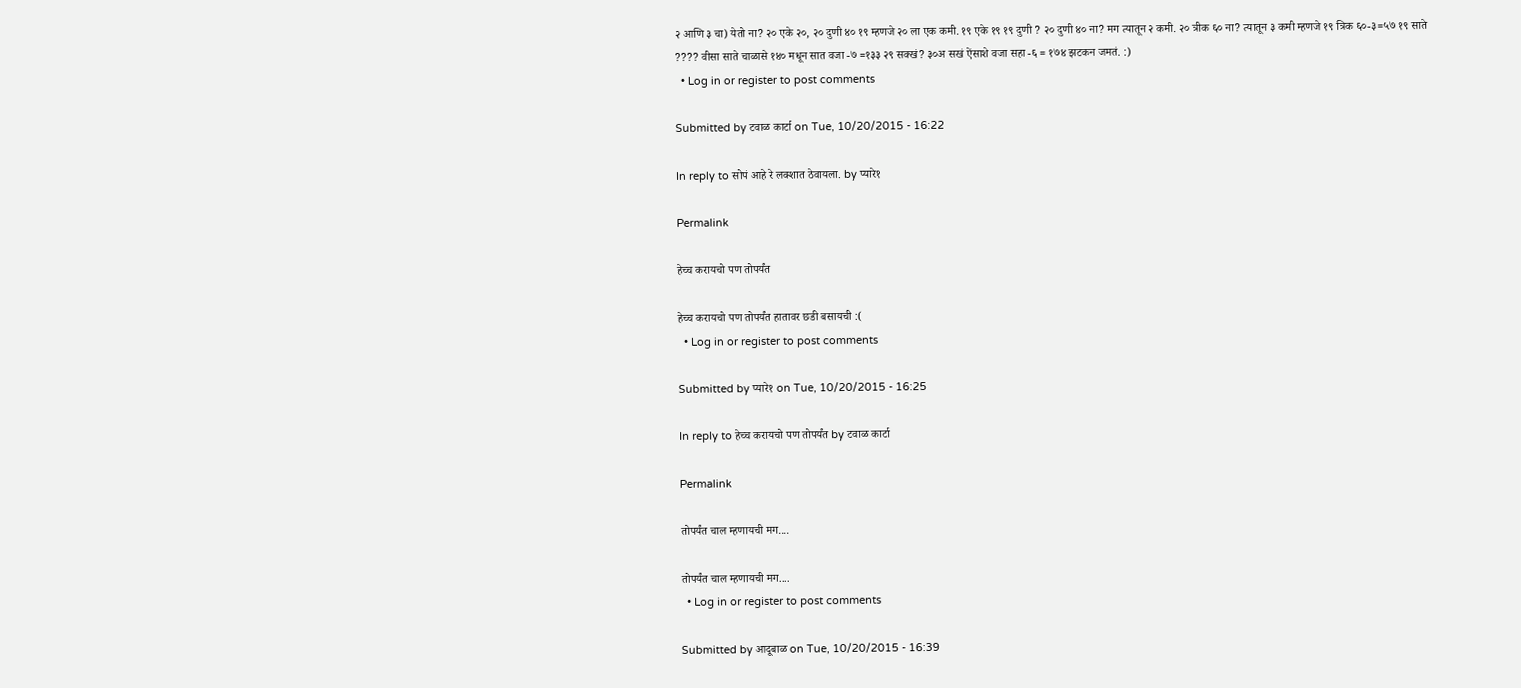२ आणि ३ चा) येतो ना? २० एके २०, २० दुणी ४० १९ म्हणजे २० ला एक कमी. १९ एके १९ १९ दुणी ? २० दुणी ४० ना? मग त्यातून २ कमी. २० त्रीक ६० ना? त्यातून ३ कमी म्हणजे १९ त्रिक ६०-३=५७ १९ साते ???? वीसा साते चाळासे १४० मधून सात वजा -७ =१३३ २९ सक्खं? ३०अ सखं ऐंसाशे वजा सहा -६ = १७४ झटकन जमतं. :)
  • Log in or register to post comments

Submitted by टवाळ कार्टा on Tue, 10/20/2015 - 16:22

In reply to सोपं आहे रे लक्शात ठेवायला. by प्यारे१

Permalink

हेच्च करायचो पण तोपर्यंत

हेच्च करायचो पण तोपर्यंत हातावर छडी बसायची :(
  • Log in or register to post comments

Submitted by प्यारे१ on Tue, 10/20/2015 - 16:25

In reply to हेच्च करायचो पण तोपर्यंत by टवाळ कार्टा

Permalink

तोपर्यंत चाल म्हणायची मग....

तोपर्यंत चाल म्हणायची मग....
  • Log in or register to post comments

Submitted by आदूबाळ on Tue, 10/20/2015 - 16:39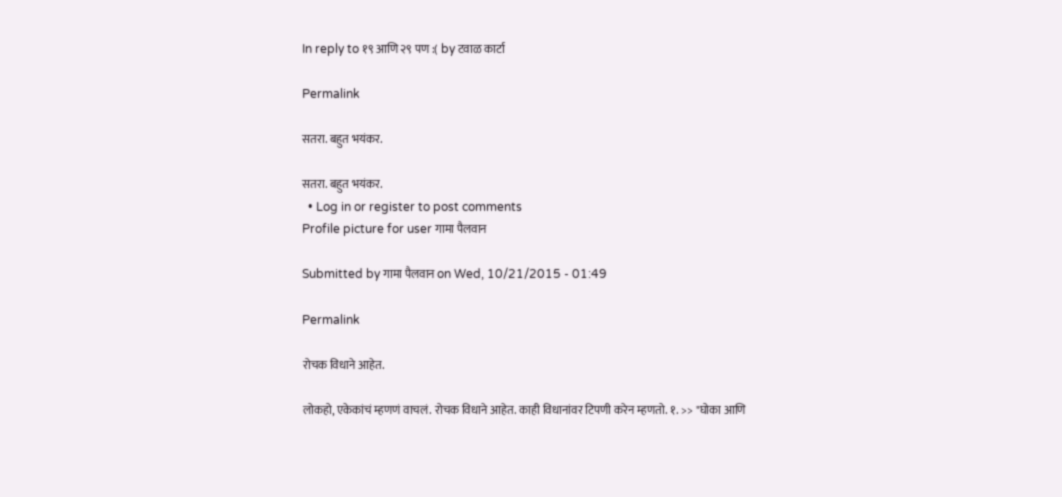In reply to १९ आणि २९ पण :( by टवाळ कार्टा

Permalink

सतरा. बहुत भयंकर.

सतरा. बहुत भयंकर.
  • Log in or register to post comments
Profile picture for user गामा पैलवान

Submitted by गामा पैलवान on Wed, 10/21/2015 - 01:49

Permalink

रोचक विधाने आहेत.

लोकहो, एकेकांचं म्हणणं वाचलं. रोचक विधाने आहेत. काही विधानांवर टिपणी करेन म्हणतो. १. >> "घोका आणि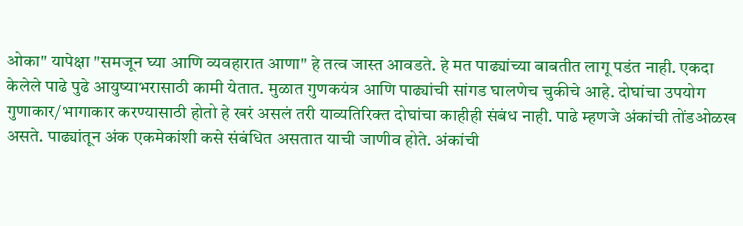ओका" यापेक्षा "समजून घ्या आणि व्यवहारात आणा" हे तत्व जास्त आवडते. हे मत पाढ्यांच्या बाबतीत लागू पडंत नाही. एकदा केलेले पाढे पुढे आयुष्याभरासाठी कामी येतात. मुळात गुणकयंत्र आणि पाढ्यांची सांगड घालणेच चुकीचे आहे. दोघांचा उपयोग गुणाकार/भागाकार करण्यासाठी होतो हे खरं असलं तरी याव्यतिरिक्त दोघांचा काहीही संबंध नाही. पाढे म्हणजे अंकांची तोंडओळख असते. पाढ्यांतून अंक एकमेकांशी कसे संबंधित असतात याची जाणीव होते. अंकांची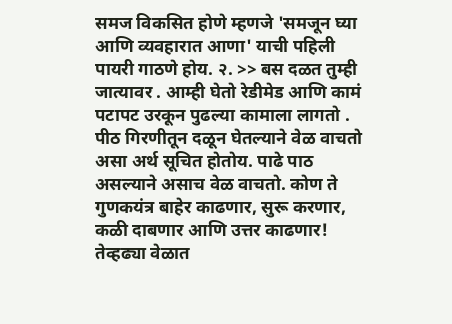समज विकसित होणे म्हणजे 'समजून घ्या आणि व्यवहारात आणा' याची पहिली पायरी गाठणे होय. २. >> बस दळत तुम्ही जात्यावर . आम्ही घेतो रेडीमेड आणि कामं पटापट उरकून पुढल्या कामाला लागतो . पीठ गिरणीतून दळून घेतल्याने वेळ वाचतो असा अर्थ सूचित होतोय. पाढे पाठ असल्याने असाच वेळ वाचतो. कोण ते गुणकयंत्र बाहेर काढणार, सुरू करणार, कळी दाबणार आणि उत्तर काढणार! तेव्हढ्या वेळात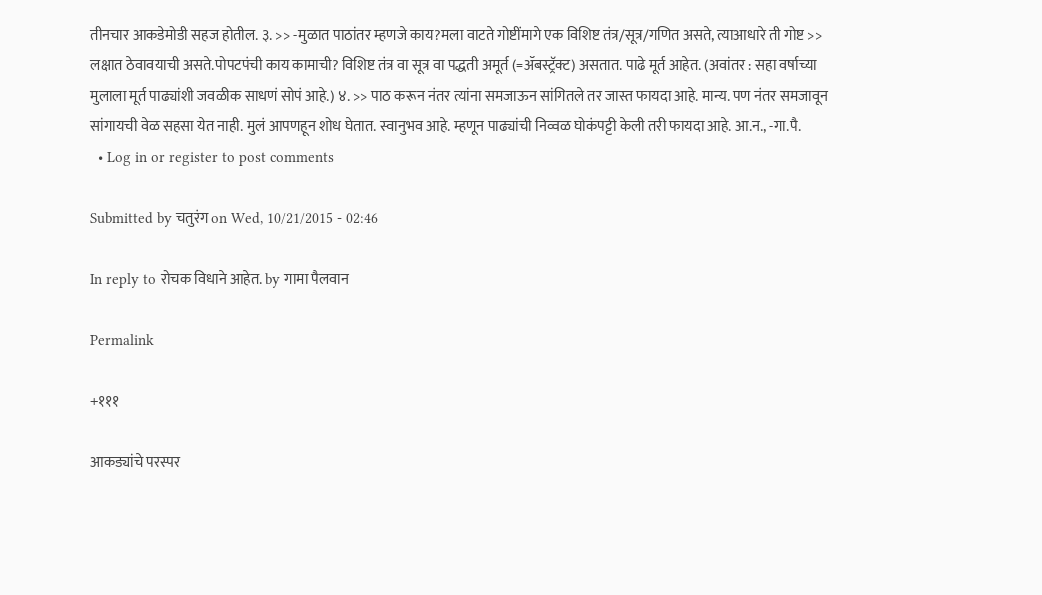तीनचार आकडेमोडी सहज होतील. ३. >> -मुळात पाठांतर म्हणजे काय?मला वाटते गोष्टींमागे एक विशिष्ट तंत्र/सूत्र/गणित असते, त्याआधारे ती गोष्ट >> लक्षात ठेवावयाची असते.पोपटपंची काय कामाची? विशिष्ट तंत्र वा सूत्र वा पद्धती अमूर्त (=ॲबस्ट्रॅक्ट) असतात. पाढे मूर्त आहेत. (अवांतर : सहा वर्षाच्या मुलाला मूर्त पाढ्यांशी जवळीक साधणं सोपं आहे.) ४. >> पाठ करून नंतर त्यांना समजाऊन सांगितले तर जास्त फायदा आहे. मान्य. पण नंतर समजावून सांगायची वेळ सहसा येत नाही. मुलं आपणहून शोध घेतात. स्वानुभव आहे. म्हणून पाढ्यांची निव्वळ घोकंपट्टी केली तरी फायदा आहे. आ.न., -गा.पै.
  • Log in or register to post comments

Submitted by चतुरंग on Wed, 10/21/2015 - 02:46

In reply to रोचक विधाने आहेत. by गामा पैलवान

Permalink

+१११

आकड्यांचे परस्पर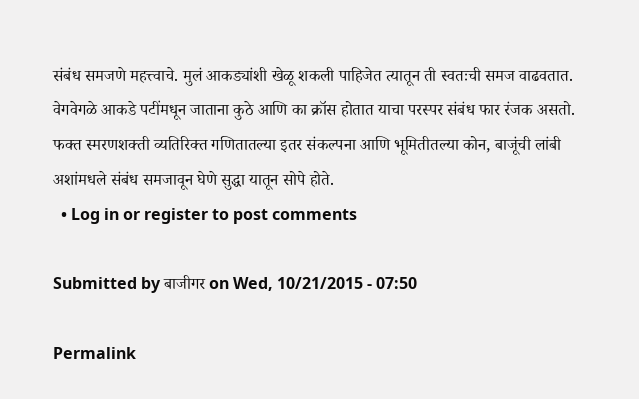संबंध समजणे महत्त्वाचे. मुलं आकड्यांशी खेळू शकली पाहिजेत त्यातून ती स्वतःची समज वाढवतात. वेगवेगळे आकडे पटींमधून जाताना कुठे आणि का क्रॉस होतात याचा परस्पर संबंध फार रंजक असतो. फक्त स्मरणशक्ती व्यतिरिक्त गणितातल्या इतर संकल्पना आणि भूमितीतल्या कोन, बाजूंची लांबी अशांमधले संबंध समजावून घेणे सुद्धा यातून सोपे होते.
  • Log in or register to post comments

Submitted by बाजीगर on Wed, 10/21/2015 - 07:50

Permalink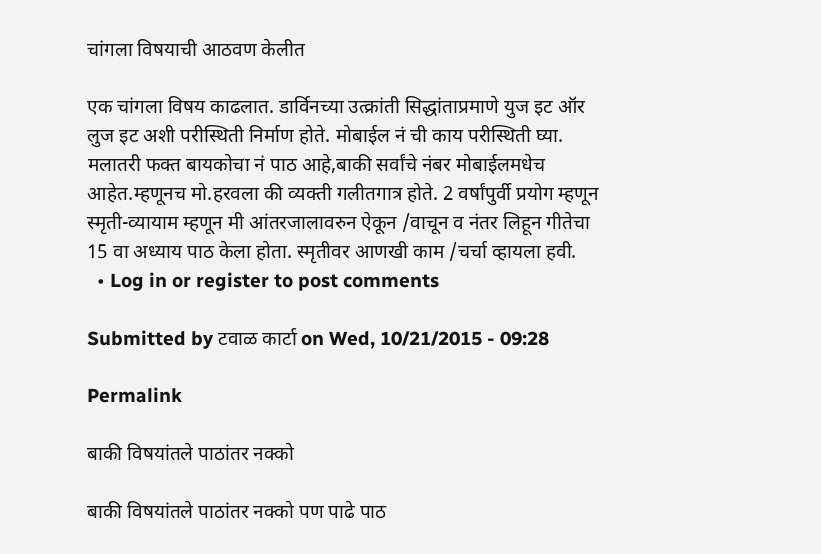चांगला विषयाची आठवण केलीत

एक चांगला विषय काढलात. डार्विनच्या उत्क्रांती सिद्धांताप्रमाणे युज इट ऑर लुज इट अशी परीस्थिती निर्माण होते. मोबाईल नं ची काय परीस्थिती घ्या. मलातरी फक्त बायकोचा नं पाठ आहे,बाकी सर्वांचे नंबर मोबाईलमधेच आहेत.म्हणूनच मो.हरवला की व्यक्ती गलीतगात्र होते. 2 वर्षांपुर्वी प्रयोग म्हणून स्मृती-व्यायाम म्हणून मी आंतरजालावरुन ऐकून /वाचून व नंतर लिहून गीतेचा 15 वा अध्याय पाठ केला होता. स्मृतीवर आणखी काम /चर्चा व्हायला हवी.
  • Log in or register to post comments

Submitted by टवाळ कार्टा on Wed, 10/21/2015 - 09:28

Permalink

बाकी विषयांतले पाठांतर नक्को

बाकी विषयांतले पाठांतर नक्को पण पाढे पाठ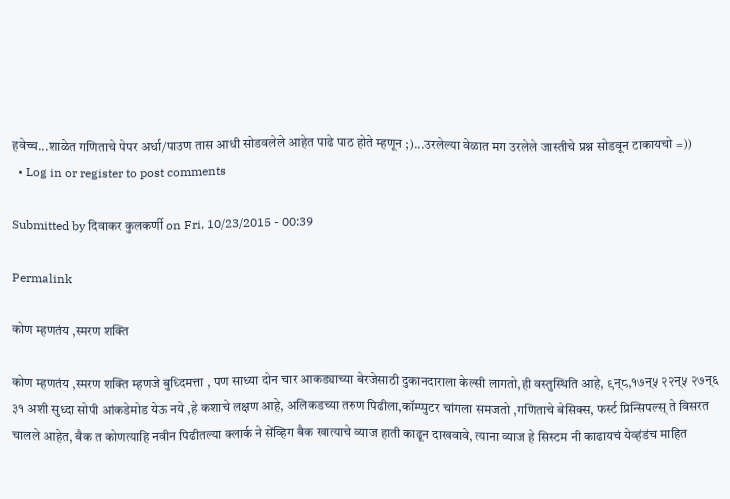हवेच्च...शाळेत गणिताचे पेपर अर्धा/पाउण तास आधी सोडवलेले आहेत पाढे पाठ होते म्हणून ;)...उरलेल्या वेळात मग उरलेले जास्तीचे प्रश्न सोडवून टाकायचो =))
  • Log in or register to post comments

Submitted by दिवाकर कुलकर्णी on Fri, 10/23/2015 - 00:39

Permalink

कोण म्हणतंय ,स्मरण शक्ति

कोण म्हणतंय ,स्मरण शक्ति म्हणजे बुध्दिमत्ता , पण साध्या दोन चार आकड्याच्या बेरजेसाठी दुकानदाराला केल्सी लागतो,ही वस्तुस्थिति आहे, ९न्८,१७न्५ २२न्५ २७न्६ ३१ अशी सुध्दा सोपी आंकडेमोड येऊ नये ,हे कशाचे लक्षण आहे, अलिकडच्या तरुण पिढीला,कॉम्प्पुटर चांगला समजतो ,गणिताचे बेसिक्स, फर्स्ट प्रिन्सिपल्स् ते विसरत चालले आहेत, बैक त कोणत्याहि नवीन पिढीतल्या क्लार्क ने सेंव्हिग बैक खात्याचे व्याज हाती काढून दाखवावे, त्याना व्याज हे सिस्टम नी काढायचं येव्हंडंच माहित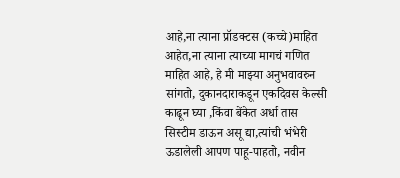आहे,ना त्याना प्रॉडक्टस (कच्चे)माहित आहेत,ना त्याना त्याच्या मागचं गणित माहित आहे, हे मी माझ्या अनुभवावरुन सांगतो, दुकानदाराकडून एकदिवस केल्सी काढून घ्या ,किंवा बेंकेत अर्धा तास सिस्टीम डाऊन असू द्या,त्यांची भंभेरी ऊडालेली आपण पाहू-पाहतो, नवीन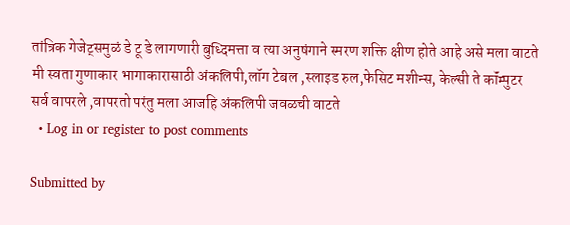तांत्रिक गेजेट्समुळं डे टू डे लागणारी बुध्दिमत्ता व त्या अनुषंगाने स्मरण शक्ति क्षीण होते आहे असे मला वाटते मी स्वता गुणाकार भागाकारासाठी अंकलिपी,लॉग टेबल ,स्लाइड रुल,फेसिट मशीन्स, केल्सी ते कॉंम्पुटर सर्व वापरले ,वापरतो परंतु मला आजहि अंकलिपी जवळची वाटते
  • Log in or register to post comments

Submitted by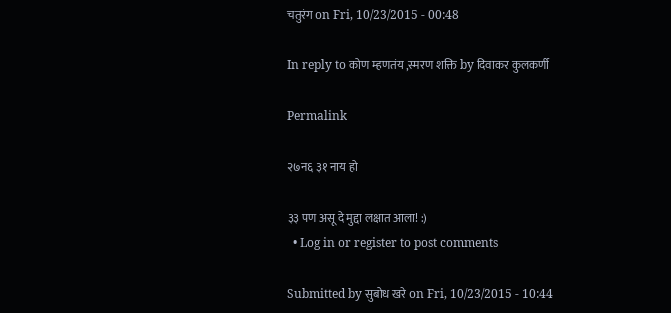चतुरंग on Fri, 10/23/2015 - 00:48

In reply to कोण म्हणतंय ,स्मरण शक्ति by दिवाकर कुलकर्णी

Permalink

२७न६ ३१ नाय हो

३३ पण असू दे मुद्दा लक्षात आला! :)
  • Log in or register to post comments

Submitted by सुबोध खरे on Fri, 10/23/2015 - 10:44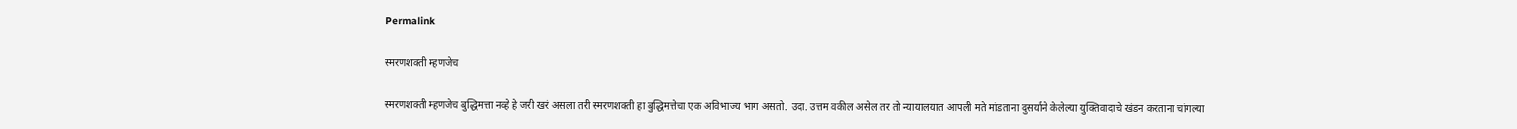Permalink

स्मरणशक्ती म्हणजेच

स्मरणशक्ती म्हणजेच बुद्धिमत्ता नव्हे हे जरी खरं असला तरी स्मरणशक्ती हा बुद्धिमत्तेचा एक अविभाज्य भाग असतो. उदा. उत्तम वकील असेल तर तो न्यायालयात आपली मते मांडताना दुसर्याने केलेल्या युक्तिवादाचे खंडन करताना चांगल्या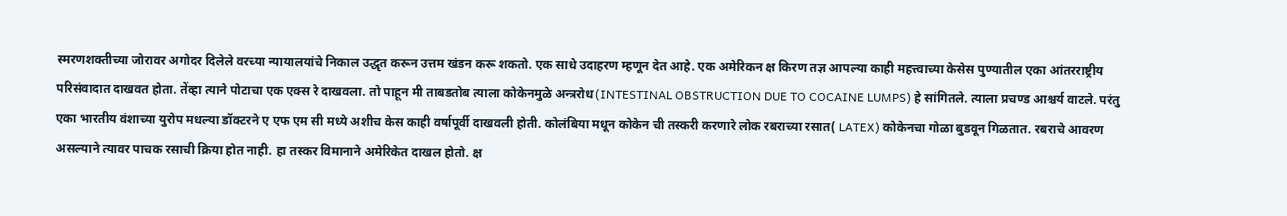स्मरणशक्तीच्या जोरावर अगोदर दिलेले वरच्या न्यायालयांचे निकाल उद्धृत करून उत्तम खंडन करू शकतो. एक साधे उदाहरण म्हणून देत आहे. एक अमेरिकन क्ष किरण तज्ञ आपल्या काही महत्त्वाच्या केसेस पुण्यातील एका आंतरराष्ट्रीय परिसंवादात दाखवत होता. तेंव्हा त्याने पोटाचा एक एक्स रे दाखवला. तो पाहून मी ताबडतोब त्याला कोकेनमुळे अन्त्ररोध(INTESTINAL OBSTRUCTION DUE TO COCAINE LUMPS) हे सांगितले. त्याला प्रचण्ड आश्चर्य वाटले. परंतु एका भारतीय वंशाच्या युरोप मधल्या डॉक्टरने ए एफ एम सी मध्ये अशीच केस काही वर्षापूर्वी दाखवली होती. कोलंबिया मधून कोकेन ची तस्करी करणारे लोक रबराच्या रसात( LATEX) कोकेनचा गोळा बुडवून गिळतात. रबराचे आवरण असल्याने त्यावर पाचक रसाची क्रिया होत नाही. हा तस्कर विमानाने अमेरिकेत दाखल होतो. क्ष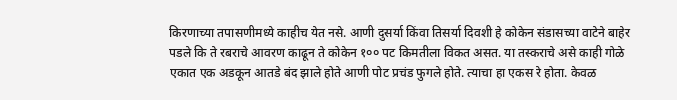किरणाच्या तपासणीमध्ये काहीच येत नसे. आणी दुसर्या किंवा तिसर्या दिवशी हे कोकेन संडासच्या वाटेने बाहेर पडले कि ते रबराचे आवरण काढून ते कोकेन १०० पट किमतीला विकत असत. या तस्कराचे असे काही गोळे एकात एक अडकून आतडे बंद झाले होते आणी पोट प्रचंड फुगले होते. त्याचा हा एकस रे होता. केवळ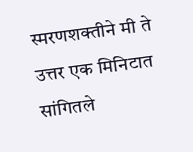स्मरणशक्तीने मी ते उत्तर एक मिनिटात सांगितले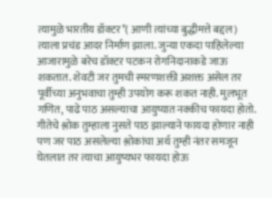त्यामुळे भारतीय डॉक्टर*( आणी त्यांच्या बुद्धीमत्ते बद्दल) त्याला प्रचंड आदर निर्माण झाला. जुन्या एकदा पाहिलेल्या आजारामुळे बरेच डॉक्टर पटकन रोगनिदानाकडे जाऊ शकतात. शेवटी जर तुमची स्मरणशक्ती अशक्त असेल तर पूर्वीच्या अनुभवाचा तुम्ही उपयोग करू शकत नाही. मुलभूत गणित, पाढे पाठ असल्याचा आयुष्यात नक्कीच फायदा होतो. गीतेचे श्लोक तुम्हाला नुसते पाठ झाल्याने फायदा होणार नाही पण जर पाठ असलेल्या श्लोकांचा अर्थ तुम्ही नंतर समजून घेतलात तर त्याचा आयुष्यभर फायदा होऊ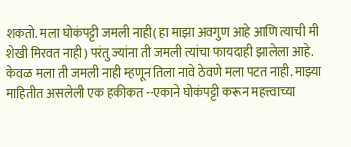शकतो. मला घोकंपट्टी जमली नाही( हा माझा अवगुण आहे आणि त्याची मी शेखी मिरवत नाही) परंतु ज्यांना ती जमली त्यांचा फायदाही झालेला आहे. केवळ मला ती जमली नाही म्हणून तिला नावे ठेवणे मला पटत नाही. माझ्या माहितीत असलेली एक हकीकत --एकाने घोकंपट्टी करून महत्त्वाच्या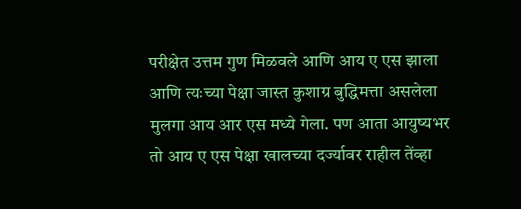परीक्षेत उत्तम गुण मिळवले आणि आय ए एस झाला आणि त्यःच्या पेक्षा जास्त कुशाग्र बुद्धिमत्ता असलेला मुलगा आय आर एस मध्ये गेला. पण आता आयुष्यभर तो आय ए एस पेक्षा खालच्या दर्ज्यावर राहील तेंव्हा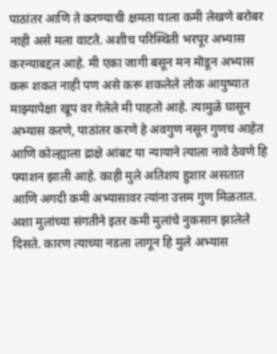पाठांतर आणि ते करण्याची क्षमता याला कमी लेखणे बरोबर नाही असे मला वाटते. अशीच परिस्थिती भरपूर अभ्यास करन्याबद्दल आहे. मी एका जागी बसून मन मॊडून अभ्यास करू शकत नाही पण असे करू शकलेले लोक आयुष्यात माझ्यापेक्षा खूप वर गेलेले मी पाहतो आहे. त्यामुळे घासून अभ्यास करणे, पाठांतर करणे हे अवगुण नसून गुणच आहेत आणि कोल्ह्याला द्राक्षे आंबट या न्यायाने त्याला नावे ठेवणे हि फ्याशन झाली आहे. काही मुले अतिशय हुशार असतात आणि अगदी कमी अभ्यासावर त्यांना उत्तम गुण मिळतात. अशा मुलांच्या संगतीने इतर कमी मुलांचे नुकसान झालेले दिसते. कारण त्याच्या नडला लागून हि मुले अभ्यास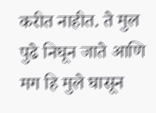करीत नाहीत. ते मुल पुढे निघून जाते आणि मग हि मुले घासून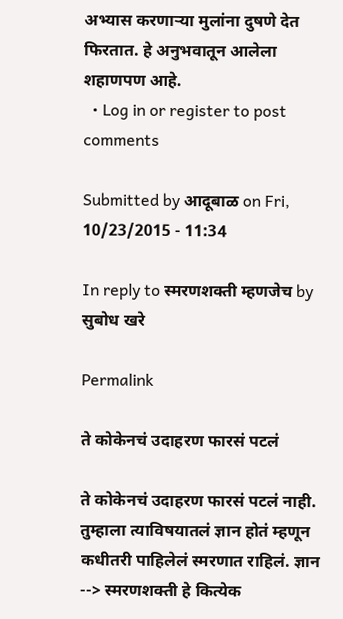अभ्यास करणाऱ्या मुलांना दुषणे देत फिरतात. हे अनुभवातून आलेला शहाणपण आहे.
  • Log in or register to post comments

Submitted by आदूबाळ on Fri, 10/23/2015 - 11:34

In reply to स्मरणशक्ती म्हणजेच by सुबोध खरे

Permalink

ते कोकेनचं उदाहरण फारसं पटलं

ते कोकेनचं उदाहरण फारसं पटलं नाही. तुम्हाला त्याविषयातलं ज्ञान होतं म्हणून कधीतरी पाहिलेलं स्मरणात राहिलं. ज्ञान --> स्मरणशक्ती हे कित्येक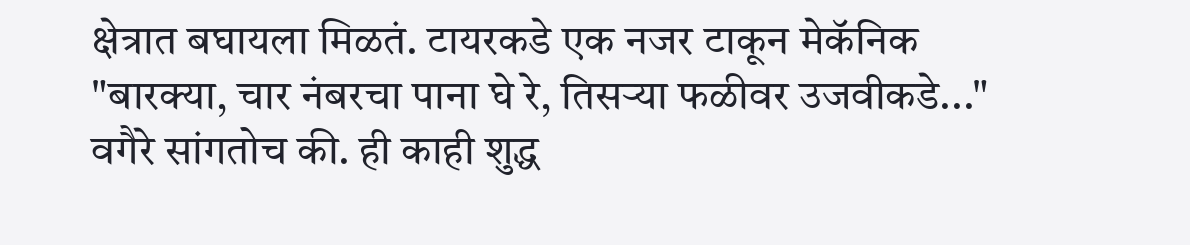क्षेत्रात बघायला मिळतं. टायरकडे एक नजर टाकून मेकॅनिक "बारक्या, चार नंबरचा पाना घे रे, तिसर्‍या फळीवर उजवीकडे..." वगैरे सांगतोच की. ही काही शुद्ध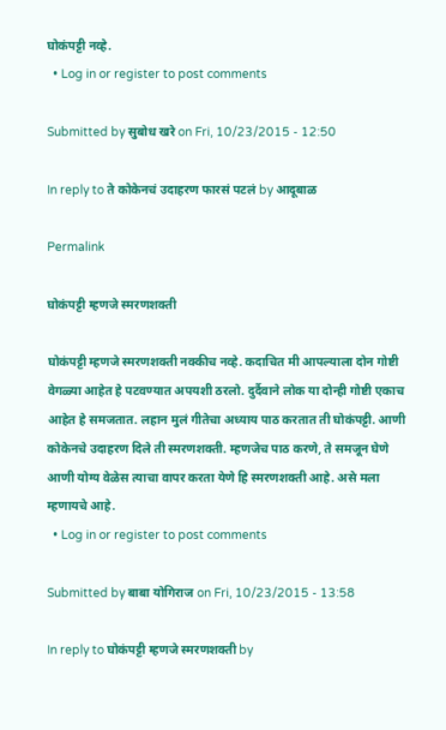घोकंपट्टी नव्हे.
  • Log in or register to post comments

Submitted by सुबोध खरे on Fri, 10/23/2015 - 12:50

In reply to ते कोकेनचं उदाहरण फारसं पटलं by आदूबाळ

Permalink

घोकंपट्टी म्हणजे स्मरणशक्ती

घोकंपट्टी म्हणजे स्मरणशक्ती नक्कीच नव्हे. कदाचित मी आपल्याला दोन गोष्टी वेगळ्या आहेत हे पटवण्यात अपयशी ठरलो. दुर्दैवाने लोक या दोन्ही गोष्टी एकाच आहेत हे समजतात. लहान मुलं गीतेचा अध्याय पाठ करतात ती घोकंपट्टी. आणी कोकेनचे उदाहरण दिले ती स्मरणशक्ती. म्हणजेच पाठ करणे, ते समजून घेणे आणी योग्य वेळेस त्याचा वापर करता येणे हि स्मरणशक्ती आहे. असे मला म्हणायचे आहे.
  • Log in or register to post comments

Submitted by बाबा योगिराज on Fri, 10/23/2015 - 13:58

In reply to घोकंपट्टी म्हणजे स्मरणशक्ती by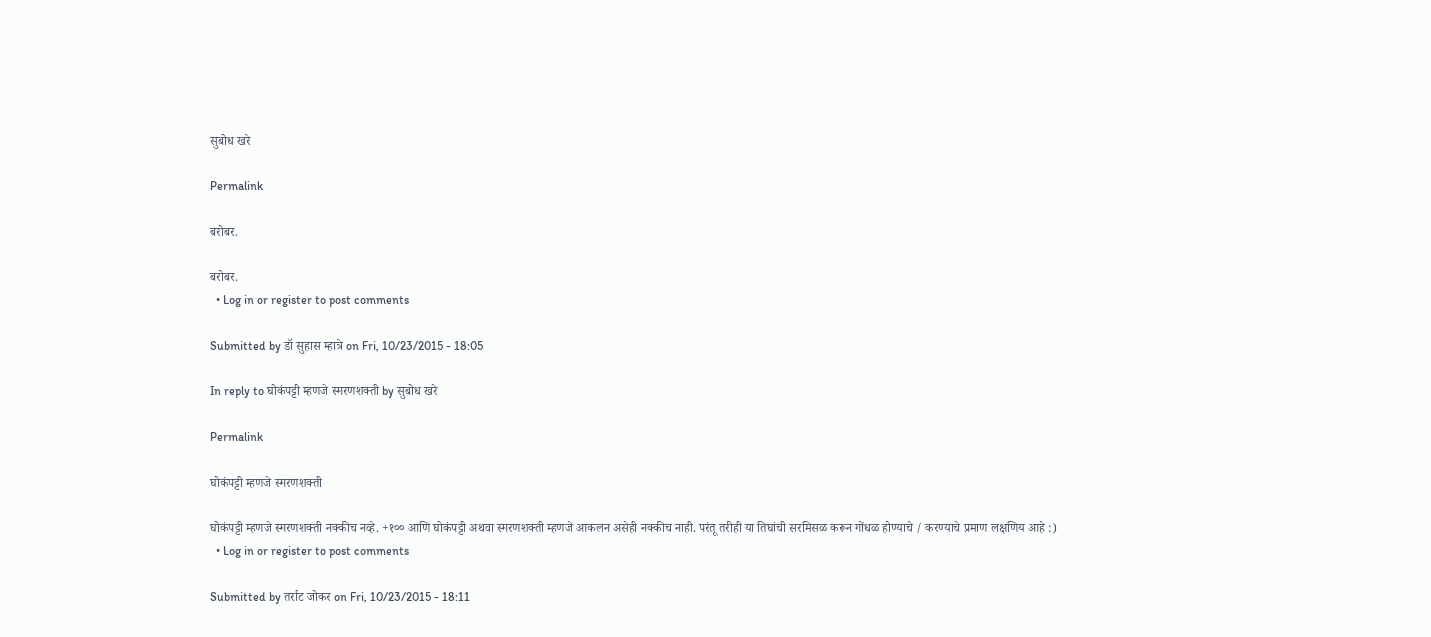सुबोध खरे

Permalink

बरोबर.

बरोबर.
  • Log in or register to post comments

Submitted by डॉ सुहास म्हात्रे on Fri, 10/23/2015 - 18:05

In reply to घोकंपट्टी म्हणजे स्मरणशक्ती by सुबोध खरे

Permalink

घोकंपट्टी म्हणजे स्मरणशक्ती

घोकंपट्टी म्हणजे स्मरणशक्ती नक्कीच नव्हे. +१०० आणि घोकंपट्टी अथवा स्मरणशक्ती म्हणजे आकलन असेही नक्कीच नाही. परंतू तरीही या तिघांची सरमिसळ करून गोंधळ होण्याचे / करण्याचे प्रमाण लक्षणिय आहे :)
  • Log in or register to post comments

Submitted by तर्राट जोकर on Fri, 10/23/2015 - 18:11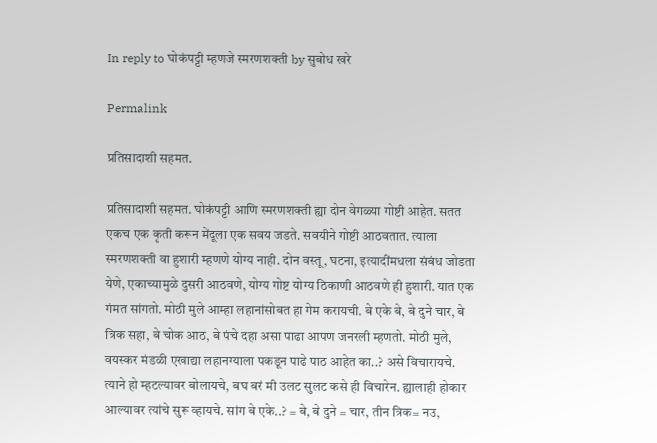In reply to घोकंपट्टी म्हणजे स्मरणशक्ती by सुबोध खरे

Permalink

प्रतिसादाशी सहमत.

प्रतिसादाशी सहमत. घोकंपट्टी आणि स्मरणशक्ती ह्या दोन वेगळ्या गोष्टी आहेत. सतत एकच एक कृती करून मेंदूला एक सवय जडते. सवयीने गोष्टी आठवतात. त्याला स्मरणशक्ती वा हुशारी म्हणणे योग्य नाही. दोन वस्तू, घटना, इत्यादींमधला संबंध जोडता येणे, एकाच्यामुळे दुसरी आठवणे, योग्य गोष्ट योग्य ठिकाणी आठवणे ही हुशारी. यात एक गंमत सांगतो. मोठी मुले आम्हा लहानांसोबत हा गेम करायची. बे एके बे, बे दुने चार, बे त्रिक सहा, बे चोक आठ, बे पंचे दहा असा पाढा आपण जनरली म्हणतो. मोठी मुले, वयस्कर मंडळी एखाद्या लहानग्याला पकडून पाढे पाठ आहेत का..? असे विचारायचे. त्याने हो म्हटल्यावर बोलायचे, बघ बरं मी उलट सुलट कसे ही विचारेन. ह्यालाही होकार आल्यावर त्यांचे सुरू व्हायचे. सांग बे एके..? = बे, बे दुने = चार, तीन त्रिक= नउ,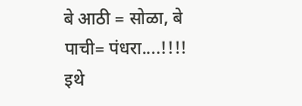बे आठी = सोळा, बे पाची= पंधरा....!!!! इथे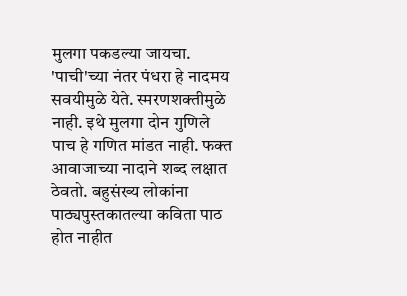मुलगा पकडल्या जायचा. 'पाची'च्या नंतर पंधरा हे नादमय सवयीमुळे येते. स्मरणशक्तीमुळे नाही. इथे मुलगा दोन गुणिले पाच हे गणित मांडत नाही. फक्त आवाजाच्या नादाने शब्द लक्षात ठेवतो. बहुसंख्य लोकांना पाठ्यपुस्तकातल्या कविता पाठ होत नाहीत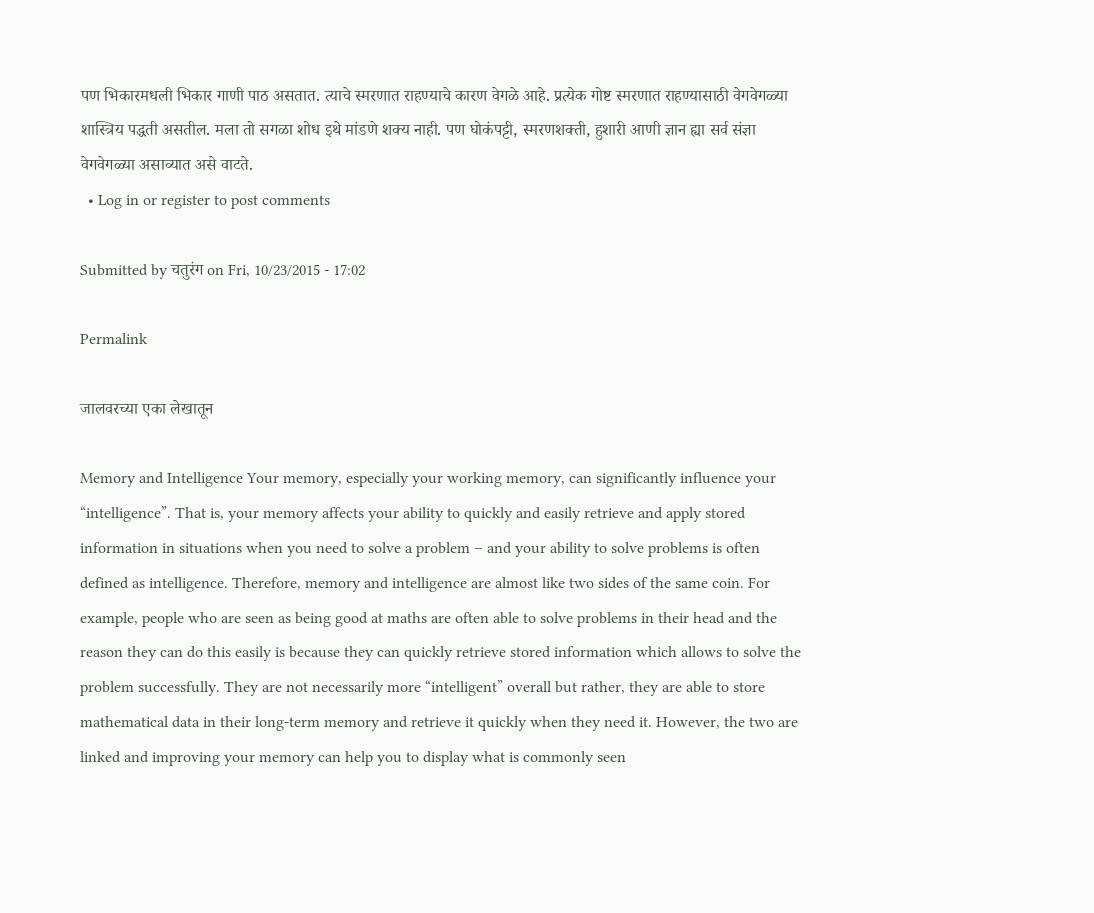पण भिकारमधली भिकार गाणी पाठ असतात. त्याचे स्मरणात राहण्याचे कारण वेगळे आहे. प्रत्येक गोष्ट स्मरणात राहण्यासाठी वेगवेगळ्या शास्त्रिय पद्धती असतील. मला तो सगळा शोध इथे मांडणे शक्य नाही. पण घोकंपट्टी, स्मरणशक्ती, हुशारी आणी ज्ञान ह्या सर्व संज्ञा वेगवेगळ्या असाव्यात असे वाटते.
  • Log in or register to post comments

Submitted by चतुरंग on Fri, 10/23/2015 - 17:02

Permalink

जालवरच्या एका लेखातून

Memory and Intelligence Your memory, especially your working memory, can significantly influence your “intelligence”. That is, your memory affects your ability to quickly and easily retrieve and apply stored information in situations when you need to solve a problem – and your ability to solve problems is often defined as intelligence. Therefore, memory and intelligence are almost like two sides of the same coin. For example, people who are seen as being good at maths are often able to solve problems in their head and the reason they can do this easily is because they can quickly retrieve stored information which allows to solve the problem successfully. They are not necessarily more “intelligent” overall but rather, they are able to store mathematical data in their long-term memory and retrieve it quickly when they need it. However, the two are linked and improving your memory can help you to display what is commonly seen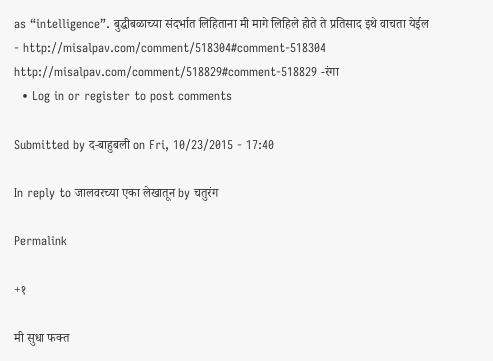as “intelligence”. बुद्धीबळाच्या संदर्भात लिहिताना मी मागे लिहिले होते ते प्रतिसाद इथे वाचता येईल - http://misalpav.com/comment/518304#comment-518304 http://misalpav.com/comment/518829#comment-518829 -रंगा
  • Log in or register to post comments

Submitted by द-बाहुबली on Fri, 10/23/2015 - 17:40

In reply to जालवरच्या एका लेखातून by चतुरंग

Permalink

+१

मी सुधा फक्त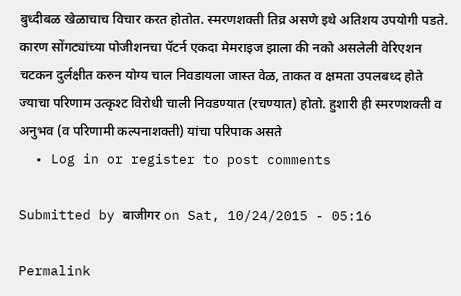बुध्दीबळ खेळाचाच विचार करत होतोत. स्मरणशक्ती तिव्र असणे इथे अतिशय उपयोगी पडते. कारण सोंगट्यांच्या पोजीशनचा पॅटर्न एकदा मेमराइज झाला की नको असलेली वेरिएशन चटकन दुर्लक्षीत करुन योग्य चाल निवडायला जास्त वेळ, ताकत व क्षमता उपलबध्द होते ज्याचा परिणाम उत्कृश्ट विरोधी चाली निवडण्यात (रचण्यात) होतो. हुशारी ही स्मरणशक्ती व अनुभव (व परिणामी कल्पनाशक्ती) यांचा परिपाक असते
  • Log in or register to post comments

Submitted by बाजीगर on Sat, 10/24/2015 - 05:16

Permalink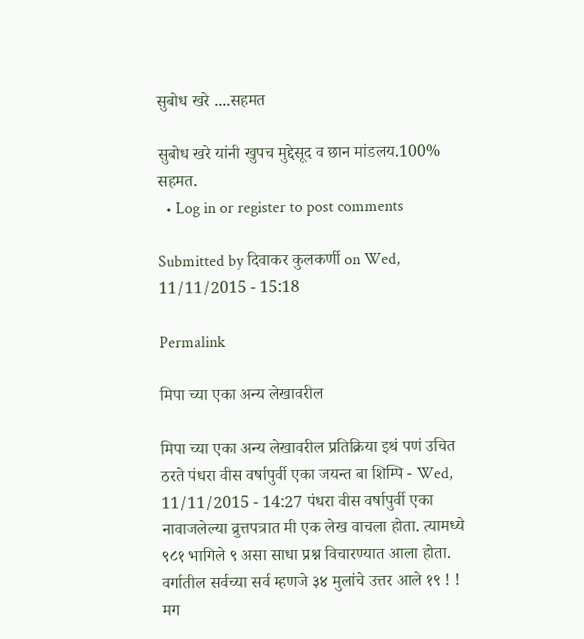सुबोध खरे ....सहमत

सुबोध खरे यांनी खुपच मुद्देसूद व छान मांडलय.100% सहमत.
  • Log in or register to post comments

Submitted by दिवाकर कुलकर्णी on Wed, 11/11/2015 - 15:18

Permalink

मिपा च्या एका अन्य लेखावरील

मिपा च्या एका अन्य लेखावरील प्रतिक्रिया इथं पणं उचित ठरते पंधरा वीस वर्षापुर्वी एका जयन्त बा शिम्पि - Wed, 11/11/2015 - 14:27 पंधरा वीस वर्षापुर्वी एका नावाजलेल्या व्रुत्तपत्रात मी एक लेख वाचला होता. त्यामध्ये ९८१ भागिले ९ असा साधा प्रश्न विचारण्यात आला होता. वर्गातील सर्वच्या सर्व म्हणजे ३४ मुलांचे उत्तर आले १९ ! ! मग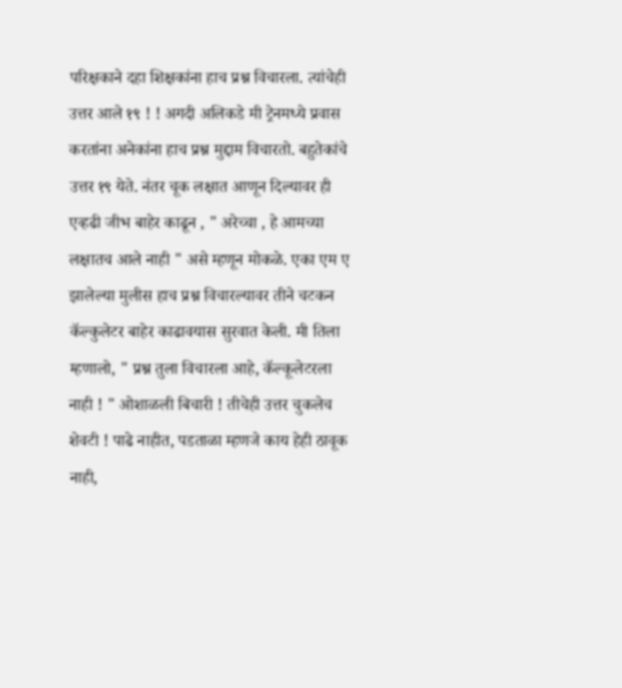परिक्षकाने दहा शिक्षकांना हाच प्रश्न विचारला. त्यांचेही उत्तर आले १९ ! ! अगदी अलिकडे मी ट्रेनमध्ये प्रवास करतांना अनेकांना हाच प्रश्न मुद्दाम विचारतो. बहुतेकांचे उत्तर १९ येते. नंतर चूक लक्षात आणून दिल्यावर ही एव्हढी जीभ बाहेर काढून , " अरेच्चा , हे आमच्या लक्षातच आले नाही " असे म्हणून मोकळे. एका एम ए झालेल्या मुलीस हाच प्रश्न विचारल्यावर तीने चटकन कॅल्कुलेटर बाहेर काढावयास सुरवात केली. मी तिला म्हणालो, " प्रश्न तुला विचारला आहे, कॅल्कूलेटरला नाही ! " ओशाळली बिचारी ! तीचेही उत्तर चुकलेच शेवटी ! पाढे नाहीत, पडताळा म्हणजे काय हेही ठावूक नाही,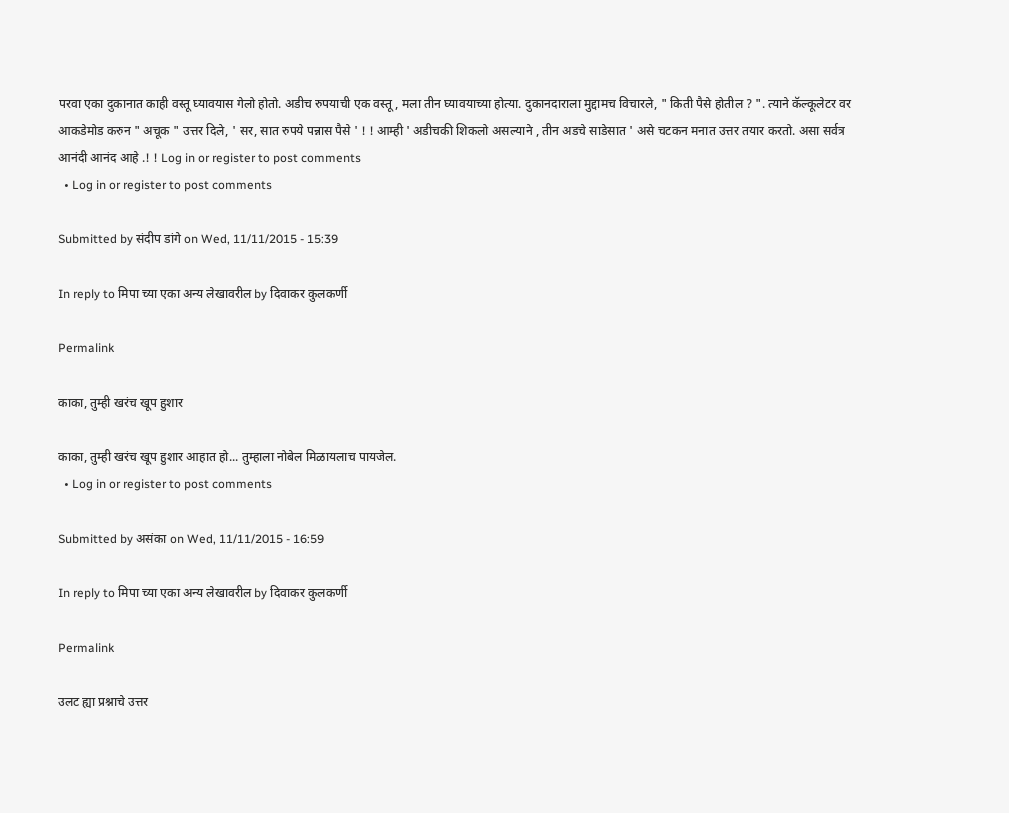परवा एका दुकानात काही वस्तू घ्यावयास गेलो होतो. अडीच रुपयाची एक वस्तू , मला तीन घ्यावयाच्या होत्या. दुकानदाराला मुद्दामच विचारले, " किती पैसे होतील ? ". त्याने कॅल्कूलेटर वर आकडेमोड करुन " अचूक " उत्तर दिले, ' सर, सात रुपये पन्नास पैसे ' ! ! आम्ही ' अडीचकी शिकलो असल्याने , तीन अडचे साडेसात ' असे चटकन मनात उत्तर तयार करतो. असा सर्वत्र आनंदी आनंद आहे .! ! Log in or register to post comments
  • Log in or register to post comments

Submitted by संदीप डांगे on Wed, 11/11/2015 - 15:39

In reply to मिपा च्या एका अन्य लेखावरील by दिवाकर कुलकर्णी

Permalink

काका, तुम्ही खरंच खूप हुशार

काका, तुम्ही खरंच खूप हुशार आहात हो... तुम्हाला नोबेल मिळायलाच पायजेल.
  • Log in or register to post comments

Submitted by असंका on Wed, 11/11/2015 - 16:59

In reply to मिपा च्या एका अन्य लेखावरील by दिवाकर कुलकर्णी

Permalink

उलट ह्या प्रश्नाचे उत्तर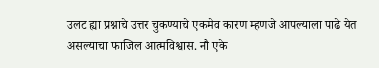उलट ह्या प्रश्नाचे उत्तर चुकण्याचे एकमेव कारण म्हणजे आपल्याला पाढे येत असल्याचा फाजिल आत्मविश्वास. नौ एके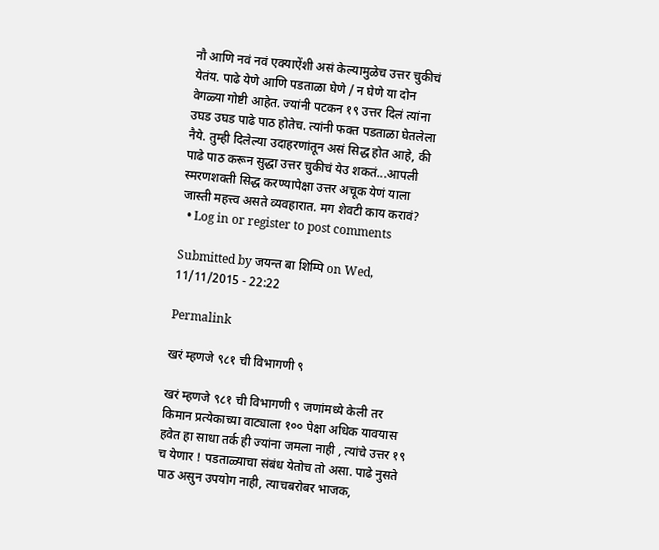नौ आणि नवं नवं एक्याऐंशी असं केल्यामुळेच उत्तर चुकीचं येतंय. पाढे येणे आणि पडताळा घेणे / न घेणे या दोन वेगळ्या गोष्टी आहेत. ज्यांनी पटकन १९ उत्तर दिलं त्यांना उघड उघड पाढे पाठ होतेच. त्यांनी फक्त पडताळा घेतलेला नैये. तुम्ही दिलेल्या उदाहरणांतून असं सिद्ध होत आहे, की पाढे पाठ करून सुद्धा उत्तर चुकीचं येउ शकतं...आपली स्मरणशक्ती सिद्ध करण्यापेक्षा उत्तर अचूक येणं याला जास्ती महत्त्व असते व्यवहारात. मग शेवटी काय करावं?
  • Log in or register to post comments

Submitted by जयन्त बा शिम्पि on Wed, 11/11/2015 - 22:22

Permalink

खरं म्हणजे ९८१ ची विभागणी ९

खरं म्हणजे ९८१ ची विभागणी ९ जणांमध्ये केली तर किमान प्रत्येकाच्या वाट्याला १०० पेक्षा अधिक यावयास हवेत हा साधा तर्क ही ज्यांना जमला नाही , त्यांचे उत्तर १९ च येणार ! पडताळ्याचा संबंध येतोच तो असा. पाढे नुसते पाठ असुन उपयोग नाही, त्याचबरोबर भाजक,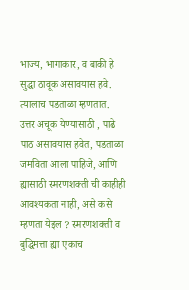भाज्य, भागाकार, व बाकी हे सुद्धा ठावूक असावयास हवे. त्यालाच पडताळा म्हणतात. उत्तर अचूक येण्यासाठी , पाढे पाठ असावयास हवेत, पडताळा जमविता आला पाहिजे, आणि ह्यासाठी स्मरणशक्ती ची काहीही आवश्यकता नाही, असे कसे म्हणता येइल ? स्मरणशक्ती व बुद्धिमत्ता ह्या एकाच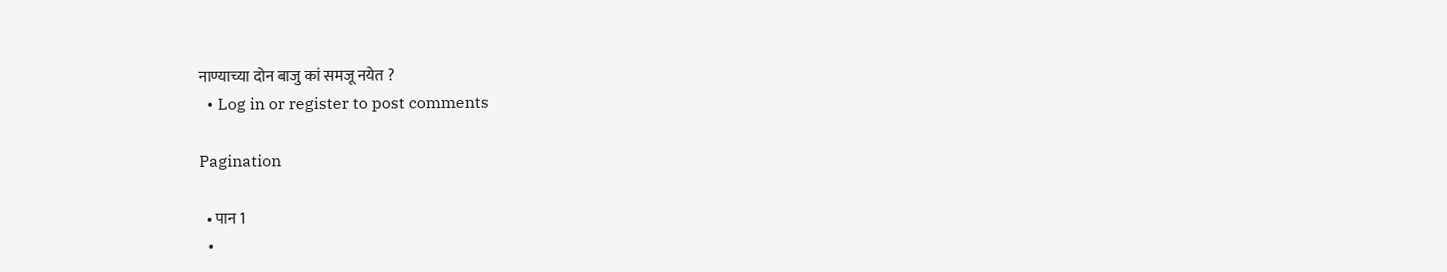नाण्याच्या दोन बाजु कां समजू नयेत ?
  • Log in or register to post comments

Pagination

  • पान 1
  •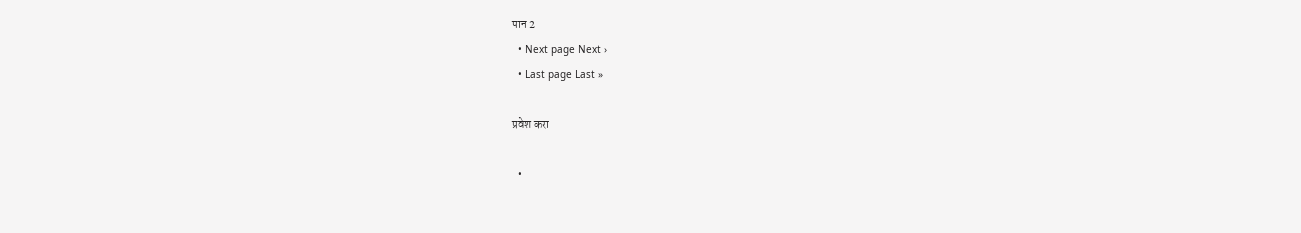पान 2
  • Next page Next ›
  • Last page Last »

प्रवेश करा

  •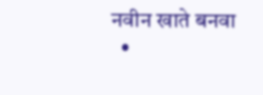नवीन खाते बनवा
  •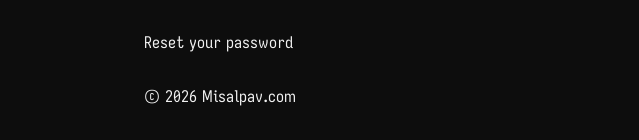Reset your password

© 2026 Misalpav.com